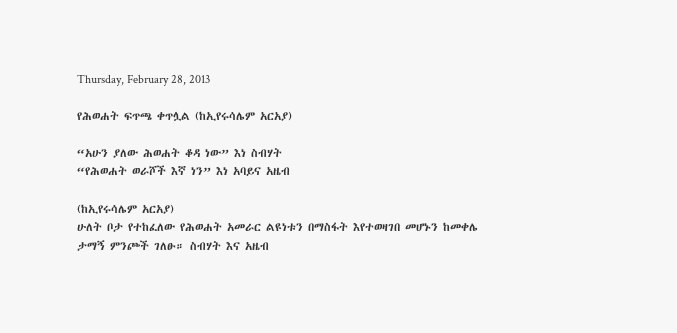Thursday, February 28, 2013

የሕወሐት ፍጥጫ ቀጥሏል (ከኢየሩሳሌም አርአያ)

“አሁን ያለው ሕወሐት ቆዳ ነው” እነ ስብሃት
“የሕወሐት ወራሾች እኛ ነን” እነ አባይና አዜብ

(ከኢየሩሳሌም አርአያ)
ሁለት ቦታ የተከፈለው የሕወሐት አመራር ልዩነቱን በማስፋት እየተወዛገበ መሆኑን ከመቀሌ ታማኝ ምንጮች ገለፁ። ስብሃት እና አዜብ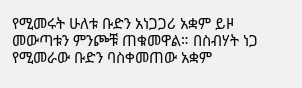የሚመሩት ሁለቱ ቡድን አነጋጋሪ አቋም ይዞ መውጣቱን ምንጮቹ ጠቁመዋል። በስብሃት ነጋ የሚመራው ቡድን ባስቀመጠው አቋም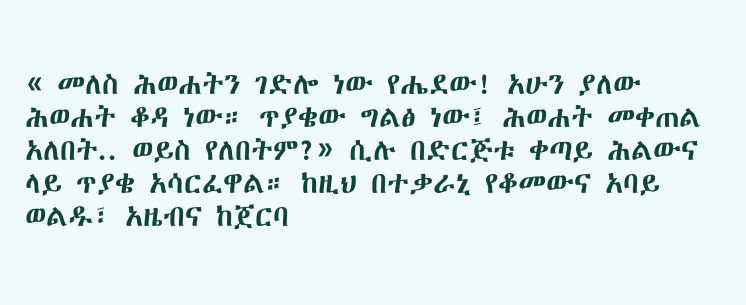« መለስ ሕወሐትን ገድሎ ነው የሔደው! አሁን ያለው ሕወሐት ቆዳ ነው። ጥያቄው ግልፅ ነው፤ ሕወሐት መቀጠል አለበት.. ወይስ የለበትም?» ሲሉ በድርጅቱ ቀጣይ ሕልውና ላይ ጥያቄ አሳርፈዋል። ከዚህ በተቃራኒ የቆመውና አባይ ወልዱ፣ አዜብና ከጀርባ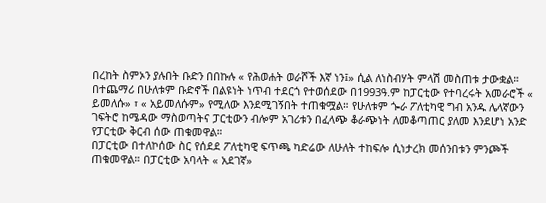በረከት ስምኦን ያሉበት ቡድን በበኩሉ « የሕወሐት ወራሾች እኛ ነን፤» ሲል ለነስብሃት ምላሽ መስጠቱ ታውቋል። በተጨማሪ በሁለቱም ቡድኖች በልዩነት ነጥብ ተደርጎ የተወሰደው በ1993ዓ.ም ከፓርቲው የተባረሩት አመራሮች « ይመለሱ» ፣ « አይመለሱም» የሚለው እንደሚገኝበት ተጠቁሟል። የሁለቱም ጐራ ፖለቲካዊ ግብ አንዱ ሌላኛውን ገፍትሮ ከሜዳው ማስወጣትና ፓርቲውን ብሎም አገሪቱን በፈላጭ ቆራጭነት ለመቆጣጠር ያለመ እንደሆነ አንድ የፓርቲው ቅርብ ሰው ጠቁመዋል።
በፓርቲው በተለኮሰው ስር የሰደደ ፖለቲካዊ ፍጥጫ ካድሬው ለሁለት ተከፍሎ ሲነታረክ መሰንበቱን ምንጮች ጠቁመዋል። በፓርቲው አባላት « አደገኛ»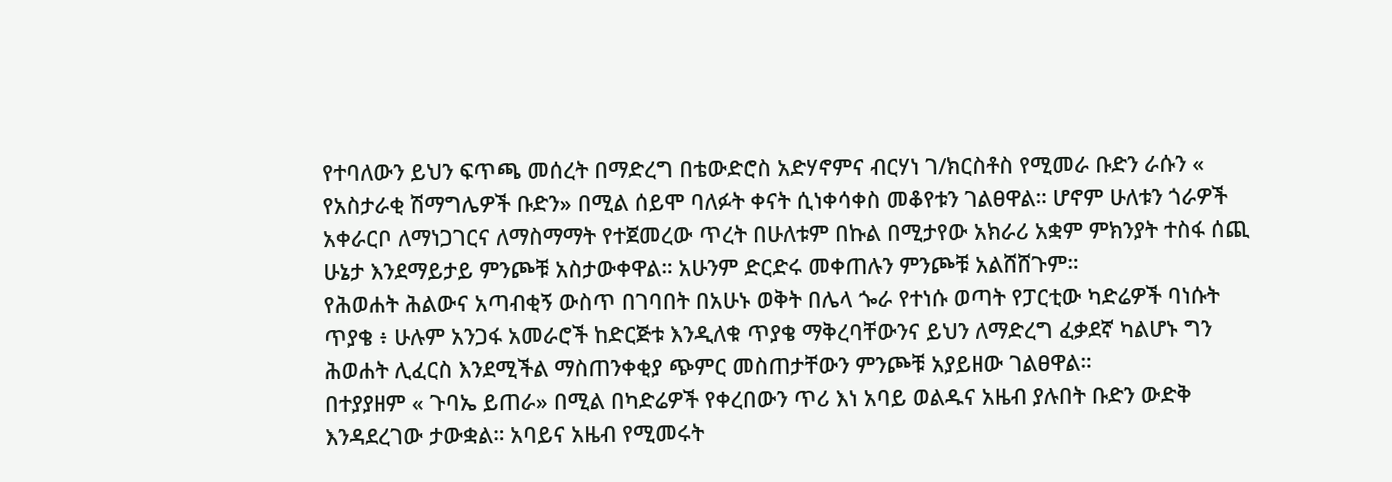የተባለውን ይህን ፍጥጫ መሰረት በማድረግ በቴውድሮስ አድሃኖምና ብርሃነ ገ/ክርስቶስ የሚመራ ቡድን ራሱን « የአስታራቂ ሽማግሌዎች ቡድን» በሚል ሰይሞ ባለፉት ቀናት ሲነቀሳቀስ መቆየቱን ገልፀዋል። ሆኖም ሁለቱን ጎራዎች አቀራርቦ ለማነጋገርና ለማስማማት የተጀመረው ጥረት በሁለቱም በኩል በሚታየው አክራሪ አቋም ምክንያት ተስፋ ሰጪ ሁኔታ እንደማይታይ ምንጮቹ አስታውቀዋል። አሁንም ድርድሩ መቀጠሉን ምንጮቹ አልሸሸጉም።
የሕወሐት ሕልውና አጣብቂኝ ውስጥ በገባበት በአሁኑ ወቅት በሌላ ጐራ የተነሱ ወጣት የፓርቲው ካድሬዎች ባነሱት ጥያቄ ፥ ሁሉም አንጋፋ አመራሮች ከድርጅቱ እንዲለቁ ጥያቄ ማቅረባቸውንና ይህን ለማድረግ ፈቃደኛ ካልሆኑ ግን ሕወሐት ሊፈርስ እንደሚችል ማስጠንቀቂያ ጭምር መስጠታቸውን ምንጮቹ አያይዘው ገልፀዋል።
በተያያዘም « ጉባኤ ይጠራ» በሚል በካድሬዎች የቀረበውን ጥሪ እነ አባይ ወልዱና አዜብ ያሉበት ቡድን ውድቅ እንዳደረገው ታውቋል። አባይና አዜብ የሚመሩት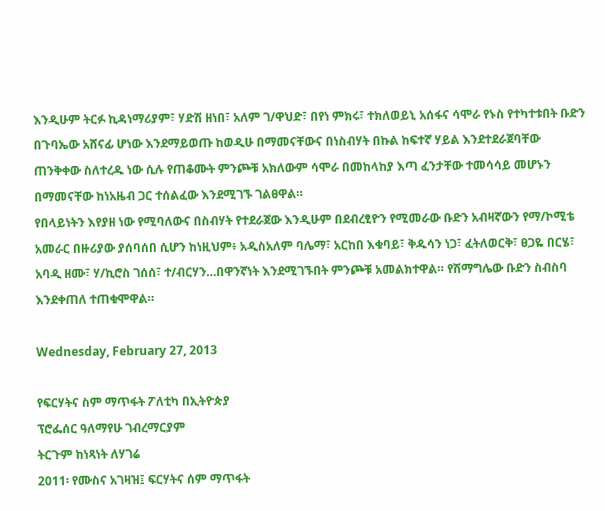እንዲሁም ትርፉ ኪዳነማሪያም፣ ሃድሽ ዘነበ፣ አለም ገ/ዋህድ፣ በየነ ምክሩ፣ ተክለወይኒ አሰፋና ሳሞራ የኑስ የተካተቱበት ቡድን በጉባኤው አሸናፊ ሆነው እንደማይወጡ ከወዲሁ በማመናቸውና በነስብሃት በኩል ከፍተኛ ሃይል እንደተደራጀባቸው ጠንቅቀው ስለተረዱ ነው ሲሉ የጠቆሙት ምንጮቹ አክለውም ሳሞራ በመከላከያ እጣ ፈንታቸው ተመሳሳይ መሆኑን በማመናቸው ከነአዜብ ጋር ተሰልፈው እንደሚገኙ ገልፀዋል።
የበላይነትን እየያዘ ነው የሚባለውና በስብሃት የተደራጀው እንዲሁም በደብረፂዮን የሚመራው ቡድን አብዛኛውን የማ/ኮሚቴ አመራር በዙሪያው ያሰባሰበ ሲሆን ከነዚህም፥ አዲስአለም ባሌማ፣ አርከበ እቁባይ፣ ቅዱሳን ነጋ፣ ፈትለወርቅ፣ ፀጋዬ በርሄ፣ አባዲ ዘሙ፣ ሃ/ኪሮስ ገሰሰ፣ ተ/ብርሃን…በዋንኛነት እንደሚገኙበት ምንጮቹ አመልክተዋል። የሽማግሌው ቡድን ስብስባ እንደቀጠለ ተጠቁሞዋል።

Wednesday, February 27, 2013

የፍርሃትና ስም ማጥፋት ፖለቲካ በኢትዮጵያ
ፕሮፌሰር ዓለማየሁ ገብረማርያም
ትርጉም ከነጻነት ለሃገሬ
2011፡ የሙስና አገዛዝ፤ ፍርሃትና ሰም ማጥፋት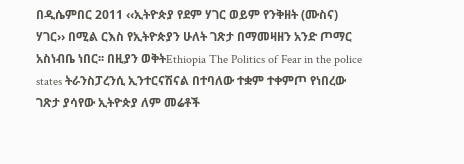በዲሴምበር 2011 ‹‹ኢትዮጵያ የደም ሃገር ወይም የንቅዘት (ሙስና) ሃገር›› በሚል ርእስ የኢትዮጵያን ሁለት ገጽታ በማመዛዘን አንድ ጦማር አስነብቤ ነበር፡፡ በዚያን ወቅትEthiopia The Politics of Fear in the police states ትራንስፓረንሲ ኢንተርናሽናል በተባለው ተቋም ተቀምጦ የነበረው ገጽታ ያሳየው ኢትዮጵያ ለም መሬቶች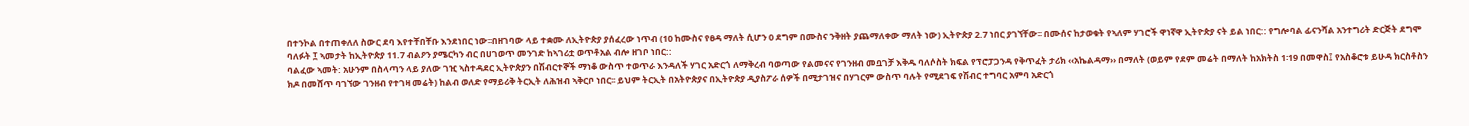በተንኮል በተጠቀለለ ስውር ደባ እየተቸበቸቡ እንደነበር ነው፡፡በዘገባው ላይ ተቋሙ ለኢትዮጵያ ያሰፈረው ነጥብ (10 ከሙስና የፀዳ ማለት ሲሆን 0 ደግም በሙስና ንቅዘት ያጨማለቀው ማለት ነው) ኢትዮጵያ 2.7 ነበር ያገኘቸው፡፡ በሙሰና ከታወቁት የኣለም ሃገሮች ዋነኛዋ ኢትዮጵያ ናት ይል ነበር:: የግሎባል ፊናንሻል አንተግሪት ድርጅት ደግሞ ባለፉት ፲ ኣመታት ከኢትዮጵያ 11.7 ብልዖን ያሜርካን ብር በሀገወጥ መንገድ ከኣገሪቷ ወጥቶአል ብሎ ዘገቦ ነበር::
ባልፈው ኣመት: አሁንም በስላጣን ላይ ያለው ገዢ ኣስተዳደር ኢትዮጵያን በሽብርተኞች ማነቆ ውስጥ ተወጥራ እንዳለች ሃገር አድርጎ ለማቅረብ ባወጣው የልመናና የገንዘብ መቧገቻ እቅዱ ባለሶስት ክፍል የፕሮፓጋንዳ የቅጥፈት ታሪክ ‹‹አኬልዳማ›› በማለት (ወይም የደም መሬት በማለት ከአክትስ 1፡19 በመዋስ፤ የአስቆሮቱ ይሁዳ ክርስቶስን ክዶ በመሸጥ ባገኘው ገንዘብ የተገዛ መሬት) ከልብ ወለድ የማይሪቅ ትርኢት ለሕዝብ ኣቅርቦ ነበር፡፡ ይህም ትርኢት በአትዮጵያና በኢትዮጵያ ዲያስፖራ ሰዎች በሚታገዝና በሃገርም ውስጥ ባሉት የሚደገፍ የሽብር ተግባር አምባ አድርጎ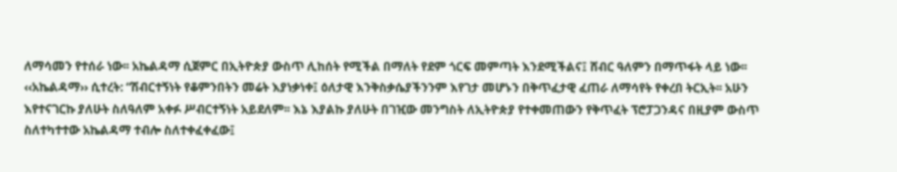ለማሳመን የተሰራ ነው፡፡ አኬልዳማ ሲጀምር በኢትዮጵያ ውስጥ ሊከሰት የሚችል በማለት የደም ጎርፍ መምጣት እንደሚችልና፤ ሸብር ዓለምን በማጥፋት ላይ ነው፡፡ ‹‹አኬልዳማ›› ሲተረት: “ሽብርተኝነት የቆምንበትን መሬት እያነቃነቀ፤ ዕለታዊ እንቅስቃሴያችንንም እየገታ መሆኑን በቅጥፈታዊ ፈጠራ ለማሳየት የቀረበ ትርኢት፡፡ አሁን እየተናገርኩ ያለሁት ስለዓለም አቀፉ ሥብርተኝነት አይደለም፡፡ እኔ እያልኩ ያለሁት በገዢው መንግስት ለኢትዮጵያ የተቀመጠውን የቅጥፈት ፕሮፓጋንዳና በዚያም ውስጥ ስለተካተተው አኬልዳማ ተብሎ ስለተቀፈቀፈው፤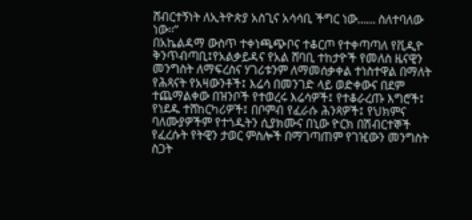ሸብርተኝነት ለኢትዮጵያ አስጊና አሳሳቢ ችግር ነው…… ስለተባለው ነው፡፡”
በአኬልዳማ ውስጥ ተቀነጫጭቦና ተቆርጦ የተቀጣጣለ የቪዲዮ ቅንጥብጣቢ፤የአልቃይዳና የአል ሸባቢ ተከታዮች የመለስ ዜናዊን መንግስት ለማፍረስና ሃገሪቱንም ለማመሰቃቀል ተነስተዋል በማለት የሕጻናት የአዛውንቶች፤ እሬሳ በመንገድ ላይ ወድቀውና በደም ተጨማልቀው በዝንቦች የተወረሩ እሬሳዎች፤ የተቆራረጡ እግሮች፤ የነደዱ ተሸከርካሪዎች፤ በቦምብ የፈራሱ ሕንጻዎች፤ የህክምና ባለሙያዎችም የተጎዱትን ሲያክሙና በኒው ዮርክ በሽብርተኞች የፈረሱት የትዊን ታወር ምስሎች በማገጣጠም የገዢውን መንግስት ስጋት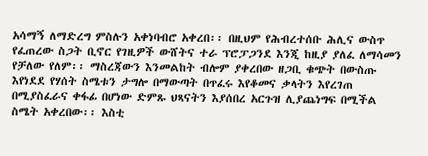አሳማኝ ለማድረግ ምስሉን አቀነባብሮ አቀረበ፡፡ በዚህም የሕብረተሰቡ ሕሊና ውስጥ የፈጠረው ስጋት ቢኖር የገዚዎች ውሸትና ተራ ፕሮፓጋንደ እንጂ ከዚያ ያለፈ ለማሳመን የቻለው የለም፡፡ ማስረጃውን እንመልከት ብሎም ያቀረበው ዘጋቢ ቁጭት በውስጡ እየነደደ የሃሰት ስሜቱን ታግሎ በማውጣት በጥፈሩ እየቆመና ቃላትን እየረገጠ በሚያስፈራና ቀፋፊ በሆነው ድምጹ ህጻናትን እያሰበረ አርጉዝ ሊያጨነግፍ በሚችል ስሜት አቀረበው፡፡ እስቲ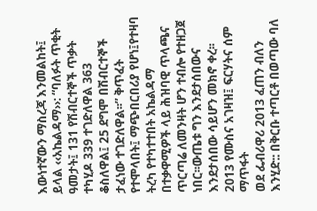እውነተኛውን ማስረጃ እንመልከት፤ ይላል ‹‹አኬልዳማ››: “ባለፉት ጥቂት ዓመታት፤ 131 የሽብርተኞች ጥቃት ተካሂዶ 339 ተገድለዋል 363 ቆስለዋል፤ 25 ደግሞ በሽብርተኞች ታፈነው ተገድለዋል፡፡” ቅጥፈት የተሞላበት፤ ማጭበርበሪያ የሆነ፤የተዛባ ትረካ የተካተተበት አኬልዳማ በተቃዋሚዎች ላይ ሕዝባዊ ጥላጫና ጥርጣሬ ለመንዛት ሆን ተብሎ የተዘጋጀ ነበር፡፡ውጤቱ ግን እንደታሰበውና እንደታሰበው ሳይሆን መክኖ ቀረ፡፡
2013 የሙስና አገዛዝ፤ ፍርሃትና ሰም ማጥፋት
ወደ ፌብሪዋሪ 2013 ፈጠን ብለን እንሂድ:: በቅርቡ ተጣርቶ በወጣው ባለ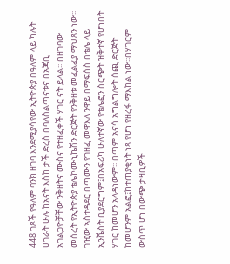448 ገጾች የዓለም ባንክ ዘገባ እንደሚያሳየው ኢትዮጵያ በዓለም ላይ ካሉት ሀገራት ሁሉ ከአናት እስከ ታች ድረስ በባለስልጣናቱና በአጃቢ አገልጋዮቻቸው ንቅዘትና ሙስና የተዘፈቀች ሃገር ናት ይላል፡፡ በዘገባው መሰረት የኢትዮጵያ ቴሌኮሙኒኬሽን ድርጅት የንቅዘቱ መፈልፈያ ማህጸን ነው፡፡ ገዢው ኣስተዳደር በጣሙን የገዘፈ መዋእለ ንዋይ በማፍሰስ በቴሌ ላይ ኢንቬስት ቢያደርግም፤በአፍሪካ ሁለተኛው የቴሌፎን ስርጭት ዝቅተኛ የሆነበት ሃገር ከመሆን አላዳነውም፡፡ በጣም አናሳ አግልግሎት ሰጪ ድርጅት ከመሆንም አልፎ፤ከተጠያቂነት ነጻ የሆነ የዘረፋ ማእከል ነው፡፡በሃገርም ውስጥ ሆነ በውጭ ታዛቢዎች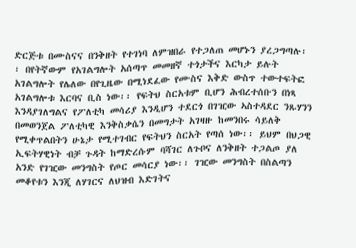ድርጅቱ በሙስናና በንቅዘት የተገነባ ለምዝበራ የተጋለጠ መሆኑን ያረጋግጣሉ፡፡ በየትኛውም የአገልግሎት አሰጣጥ መመዘኛ ተጎታችና እርካታ ይሉት አገልግሎት የሌለው በየጊዜው በሚነደፈው የሙስና እቅድ ውስጥ ተውተፍትፎ አገልግሎቱ እርባና ቢስ ነው፡፡ የፍትህ ስርአቱም ቢሆን ሕብረተሰቡን በነጻ እንዳያገለግልና የፖለቲካ መሳሪያ እንዲሆን ተደርጎ በገዢው ኣስተዳደር ንጹሃንን በመወንጀል ፖለቲካዊ እንቅስቃሴን በመግታት አገዛዙ ከመንበሩ ሳይለቅ የሚቀጥልበትን ሁኔታ የሚተገብር የፍትህን ስርአት የጣሰ ነው፡፡ ይህም በህጋዊ ኢፍትሃዊነት ብቻ ጉዳት ከማድረሱም ባሻገር ለጉቦና ለንቅዘት ተጋልጦ ያለ አንድ የገዢው መንግስት የጦር መሳርያ ነው፡፡ ገዢው መንግስት በስልጣን መቆየቱን እንጂ ለሃገርና ለህዝብ እድገትና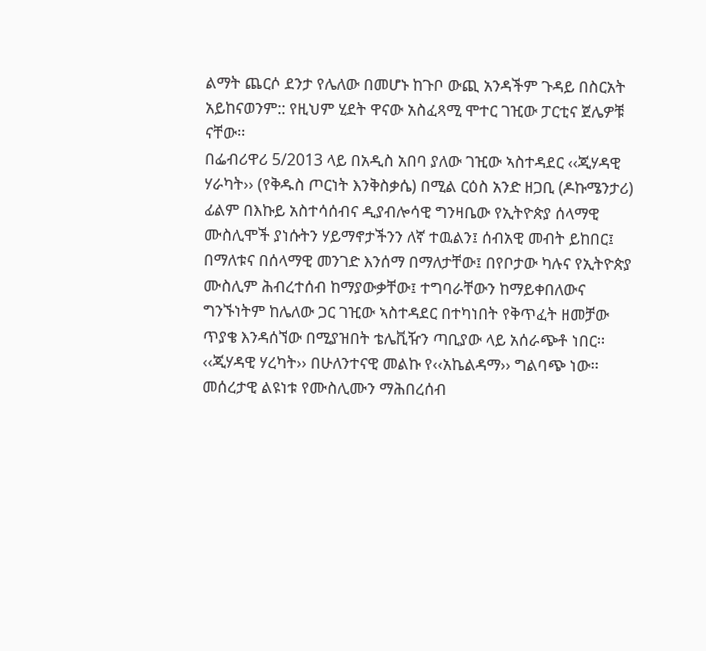ልማት ጨርሶ ደንታ የሌለው በመሆኑ ከጉቦ ውጪ አንዳችም ጉዳይ በስርአት አይከናወንም:: የዚህም ሂደት ዋናው አስፈጻሚ ሞተር ገዢው ፓርቲና ጀሌዎቹ ናቸው፡፡
በፌብሪዋሪ 5/2013 ላይ በአዲስ አበባ ያለው ገዢው ኣስተዳደር ‹‹ጂሃዳዊ ሃራካት›› (የቅዱስ ጦርነት እንቅስቃሴ) በሚል ርዕስ አንድ ዘጋቢ (ዶኩሜንታሪ) ፊልም በእኩይ አስተሳሰብና ዲያብሎሳዊ ግንዛቤው የኢትዮጵያ ሰላማዊ ሙስሊሞች ያነሱትን ሃይማኖታችንን ለኛ ተዉልን፤ ሰብአዊ መብት ይከበር፤ በማለቱና በሰላማዊ መንገድ እንሰማ በማለታቸው፤ በየቦታው ካሉና የኢትዮጵያ ሙስሊም ሕብረተሰብ ከማያውቃቸው፤ ተግባራቸውን ከማይቀበለውና ግንኙነትም ከሌለው ጋር ገዢው ኣስተዳደር በተካነበት የቅጥፈት ዘመቻው ጥያቄ እንዳሰኘው በሚያዝበት ቴሌቪዥን ጣቢያው ላይ አሰራጭቶ ነበር፡፡
‹‹ጂሃዳዊ ሃረካት›› በሁለንተናዊ መልኩ የ‹‹አኬልዳማ›› ግልባጭ ነው፡፡ መሰረታዊ ልዩነቱ የሙስሊሙን ማሕበረሰብ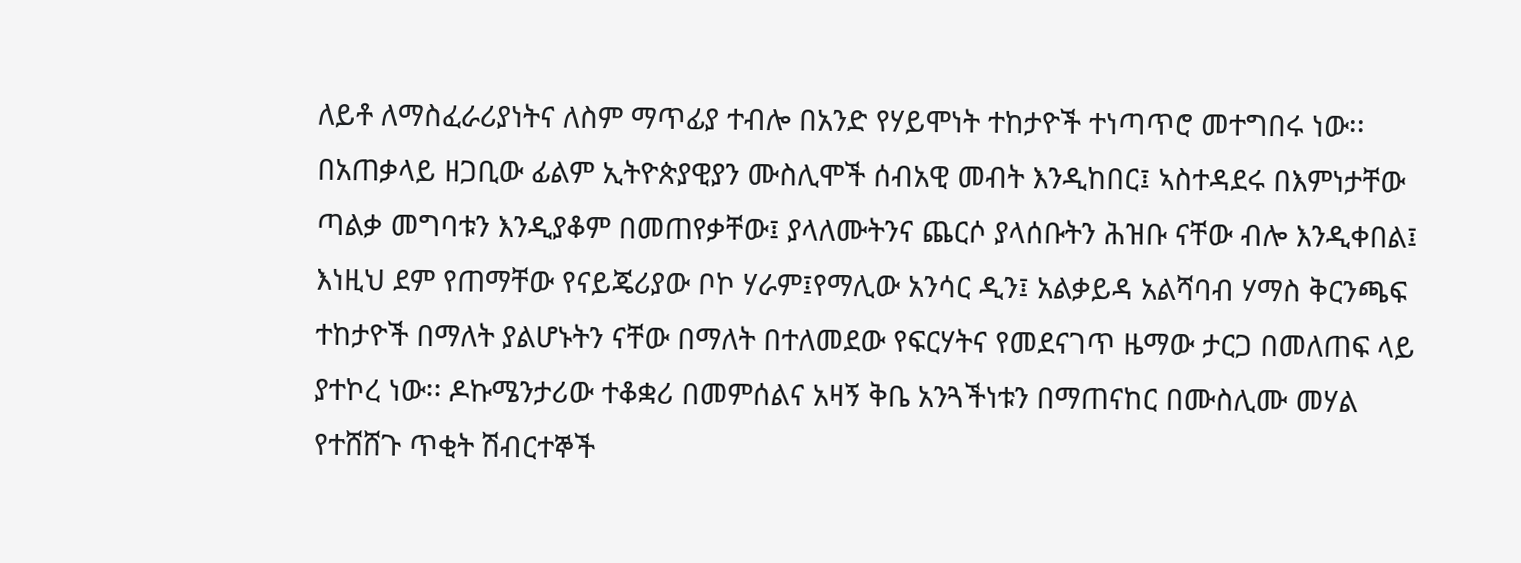ለይቶ ለማስፈራሪያነትና ለስም ማጥፊያ ተብሎ በአንድ የሃይሞነት ተከታዮች ተነጣጥሮ መተግበሩ ነው፡፡ በአጠቃላይ ዘጋቢው ፊልም ኢትዮጵያዊያን ሙስሊሞች ሰብአዊ መብት እንዲከበር፤ ኣስተዳደሩ በእምነታቸው ጣልቃ መግባቱን እንዲያቆም በመጠየቃቸው፤ ያላለሙትንና ጨርሶ ያላሰቡትን ሕዝቡ ናቸው ብሎ እንዲቀበል፤ እነዚህ ደም የጠማቸው የናይጄሪያው ቦኮ ሃራም፤የማሊው አንሳር ዲን፤ አልቃይዳ አልሻባብ ሃማስ ቅርንጫፍ ተከታዮች በማለት ያልሆኑትን ናቸው በማለት በተለመደው የፍርሃትና የመደናገጥ ዜማው ታርጋ በመለጠፍ ላይ ያተኮረ ነው፡፡ ዶኩሜንታሪው ተቆቋሪ በመምሰልና አዛኝ ቅቤ አንጓችነቱን በማጠናከር በሙስሊሙ መሃል የተሸሸጉ ጥቂት ሽብርተኞች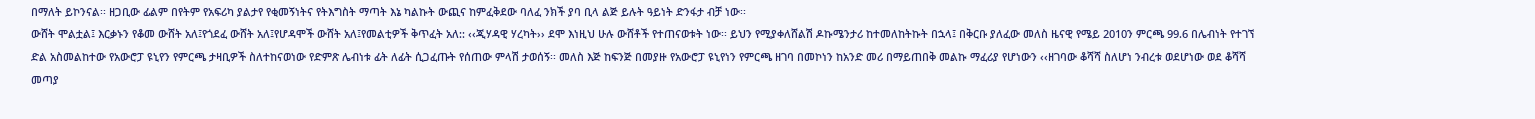በማለት ይኮንናል፡፡ ዘጋቢው ፊልም በየትም የአፍሪካ ያልታየ የቂመኝነትና የትእግስት ማጣት እኔ ካልኩት ውጪና ከምፈቅደው ባለፈ ንክች ያባ ቢላ ልጅ ይሉት ዓይነት ድንፋታ ብቻ ነው፡፡
ውሸት ሞልቷል፤ እርቃኑን የቆመ ውሸት አለ፤የጎደፈ ውሸት አለ፤የሆዳሞች ውሸት አለ፤የመልቲዎች ቅጥፈት አለ:: ‹‹ጂሃዳዊ ሃረካት›› ደሞ እነዚህ ሁሉ ውሸቶች የተጠናወቱት ነው፡፡ ይህን የሚያቀለሸልሽ ዶኩሜንታሪ ከተመለከትኩት በኋላ፤ በቅርቡ ያለፈው መለስ ዜናዊ የሜይ 2010ን ምርጫ 99.6 በሌብነት የተገኘ ድል አስመልከተው የአውሮፓ ዩኒየን የምርጫ ታዛቢዎች ስለተከናወነው የድምጽ ሌብነቱ ፊት ለፊት ሲጋፈጡት የሰጠው ምላሽ ታወሰኝ፡፡ መለስ እጅ ከፍንጅ በመያዙ የአውሮፓ ዩኒየነን የምርጫ ዘገባ በመኮነን ከአንድ መሪ በማይጠበቅ መልኩ ማፈሪያ የሆነውን ‹‹ዘገባው ቆሻሻ ስለሆነ ንብረቱ ወደሆነው ወደ ቆሻሻ መጣያ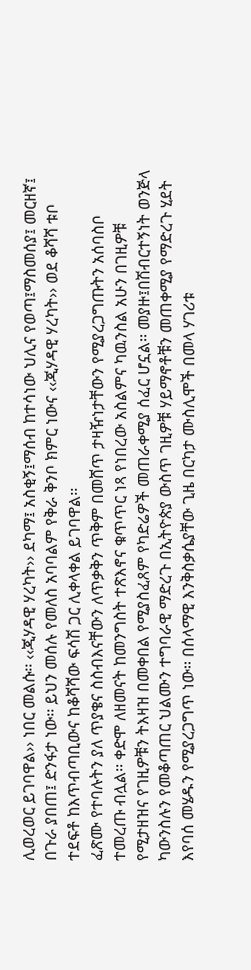ሊወረወር ይገባዋል›› ነበር መልሱ፡፡ ‹‹ጂሃዳዊ ሃረካት›› ደካማ፤ አስቂኝ፤ማሰብ ከተሳነው ህሊና የወጣ፤ማስመሰያ፤ መርዘኛ፤ በጉራ ያበጠ፤ ድንፋታ ነው፡፡ ይህን መሰሉ የመለስ አባባልም የቅራ ቅንቦ ክምር ነውና ‹‹ጂሃዳዊ ሃረካት›› ወደ ቆሻሻ ቱቦ ተደፍቶ ከእጥብጣቢውና ከቆሻሻው ፍሳሽ ጋር ሊቀላቀል ይገባዋል፡፡
ፈጽሙ የተባሉትን ያለ ጥያቄና ስስብእናቸውን ለጥቃቅን ጥቅም በመሸጥ ታዛዥነታቸውን የሚያረጋግጡትን አሰባስቦ ተመረጡ ብሏል፡፡ ቀድሞ ለዘመናት ከመንግስት ተጽእኖና ቁጥጥር ነጻ የነበረው አስልምና ካዉንስል አሁን በገዚዎቹ የሚታዘዝና የገዚዎቹን ትእዛዝ በመቀበል የሚያስፈጸም የካድሬዎች መጠራቀሚያ ሰፈር ሆኗል፡፡ መያዙ፤በሽብርተኝነት ወንጅላ ካውንስሉን የመቆጣጠር ህልሙን ተግባራዊ ማድረጉ በኢትዮጵያ ውስጥ ገዚዎቹ ሃይማኖቶቹን መጠቀሚያ የማድረጉ ሂደት እየባሰ መሄዱን የሚያረጋግጥ ነው፡፡ በሰላማዊ እንቅስቃሴያቸው ጊዜ በርካታ ሙስሊሞች በመላ ሃገሪቱ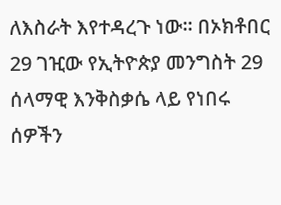ለእስራት እየተዳረጉ ነው፡፡ በኦክቶበር 29 ገዢው የኢትዮጵያ መንግስት 29 ሰላማዊ እንቅስቃሴ ላይ የነበሩ ሰዎችን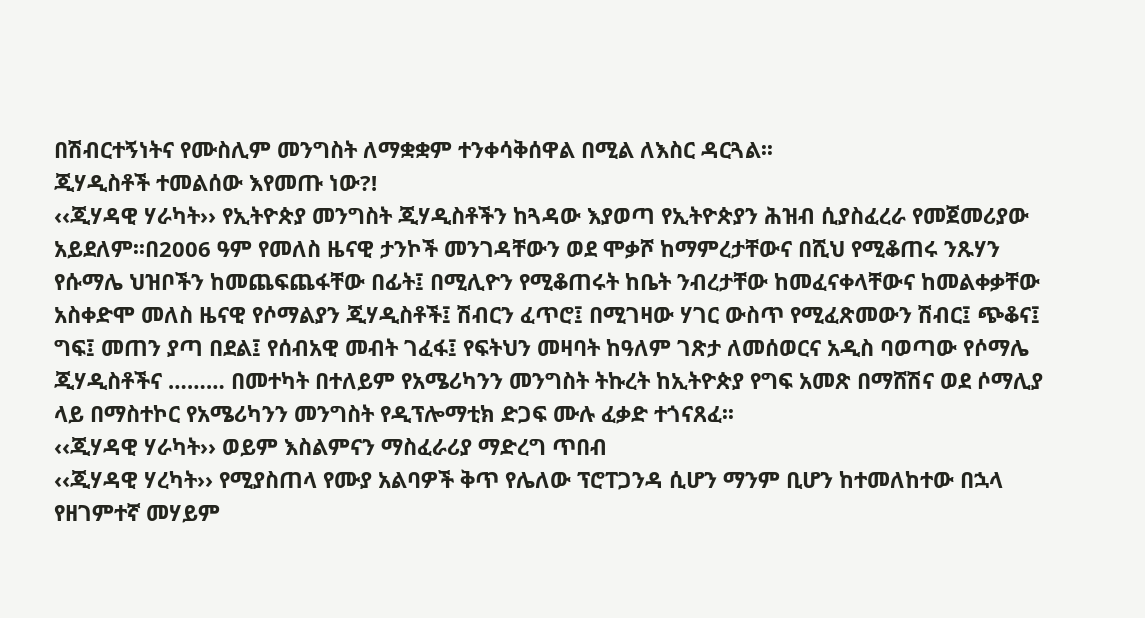በሽብርተኝነትና የሙስሊም መንግስት ለማቋቋም ተንቀሳቅሰዋል በሚል ለእስር ዳርጓል፡፡
ጂሃዲስቶች ተመልሰው እየመጡ ነው?!
‹‹ጂሃዳዊ ሃራካት›› የኢትዮጵያ መንግስት ጂሃዲስቶችን ከጓዳው እያወጣ የኢትዮጵያን ሕዝብ ሲያስፈረራ የመጀመሪያው አይደለም፡፡በ2006 ዓም የመለስ ዜናዊ ታንኮች መንገዳቸውን ወደ ሞቃሾ ከማምረታቸውና በሺህ የሚቆጠሩ ንጹሃን የሱማሌ ህዝቦችን ከመጨፍጨፋቸው በፊት፤ በሚሊዮን የሚቆጠሩት ከቤት ንብረታቸው ከመፈናቀላቸውና ከመልቀቃቸው አስቀድሞ መለስ ዜናዊ የሶማልያን ጂሃዲስቶች፤ ሽብርን ፈጥሮ፤ በሚገዛው ሃገር ውስጥ የሚፈጽመውን ሽብር፤ ጭቆና፤ ግፍ፤ መጠን ያጣ በደል፤ የሰብአዊ መብት ገፈፋ፤ የፍትህን መዛባት ከዓለም ገጽታ ለመሰወርና አዲስ ባወጣው የሶማሌ ጂሃዲስቶችና ……… በመተካት በተለይም የአሜሪካንን መንግስት ትኩረት ከኢትዮጵያ የግፍ አመጽ በማሸሽና ወደ ሶማሊያ ላይ በማስተኮር የአሜሪካንን መንግስት የዲፕሎማቲክ ድጋፍ ሙሉ ፈቃድ ተጎናጸፈ፡፡
‹‹ጂሃዳዊ ሃራካት›› ወይም እስልምናን ማስፈራሪያ ማድረግ ጥበብ
‹‹ጂሃዳዊ ሃረካት›› የሚያስጠላ የሙያ አልባዎች ቅጥ የሌለው ፕሮፐጋንዳ ሲሆን ማንም ቢሆን ከተመለከተው በኋላ የዘገምተኛ መሃይም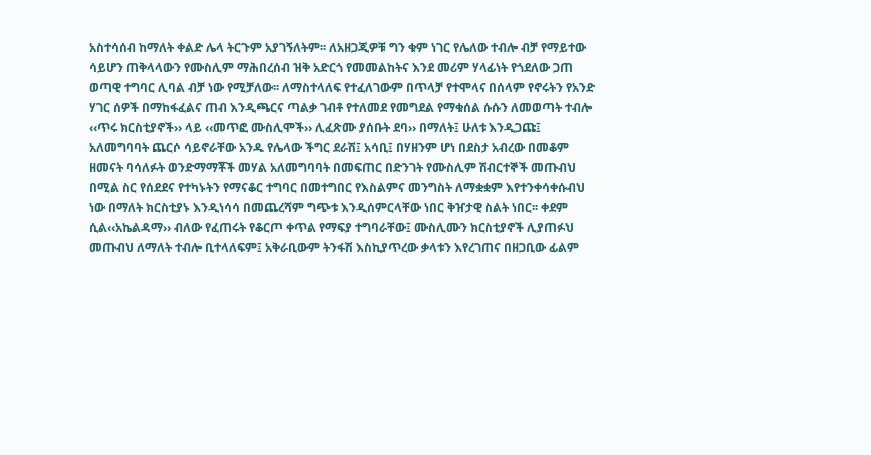አስተሳሰብ ከማለት ቀልድ ሌላ ትርጉም አያገኝለትም፡፡ ለአዘጋጂዎቹ ግን ቁም ነገር የሌለው ተብሎ ብቻ የማይተው ሳይሆን ጠቅላላውን የሙስሊም ማሕበረሰብ ዝቅ አድርጎ የመመልከትና እንደ መሪም ሃላፊነት የጎደለው ጋጠ ወጣዊ ተግባር ሊባል ብቻ ነው የሚቻለው፡፡ ለማስተላለፍ የተፈለገውም በጥላቻ የተሞላና በሰላም የኖሩትን የአንድ ሃገር ሰዎች በማከፋፈልና ጠብ እንዲጫርና ጣልቃ ገብቶ የተለመደ የመግደል የማቁሰል ሱሱን ለመወጣት ተብሎ ‹‹ጥሩ ክርስቲያኖች›› ላይ ‹‹መጥፎ ሙስሊሞች›› ሊፈጽሙ ያሰቡት ደባ›› በማለት፤ ሁለቱ እንዲጋጩ፤ አለመግባባት ጨርሶ ሳይኖራቸው አንዱ የሌላው ችግር ደራሽ፤ አሳቢ፤ በሃዘንም ሆነ በደስታ አብረው በመቆም ዘመናት ባሳለፉት ወንድማማቾች መሃል አለመግባባት በመፍጠር በድንገት የሙስሊም ሽብርተኞች መጡብህ በሚል ስር የሰደደና የተካኑትን የማናቆር ተግባር በመተግበር የእስልምና መንግስት ለማቋቋም እየተንቀሳቀሱብህ ነው በማለት ክርስቲያኑ እንዲነሳሳ በመጨረሻም ግጭቱ እንዲሰምርላቸው ነበር ቅዠታዊ ስልት ነበር፡፡ ቀደም ሲል‹‹አኬልዳማ›› ብለው የፈጠሩት የቆርጦ ቀጥል የማፍያ ተግባራቸው፤ ሙስሊሙን ክርስቲያኖች ሊያጠፉህ መጡብህ ለማለት ተብሎ ቢተላለፍም፤ አቅራቢውም ትንፋሽ እስኪያጥረው ቃላቱን እየረገጠና በዘጋቢው ፊልም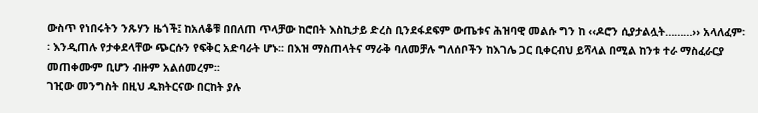ውስጥ የነበሩትን ንጹሃን ዜጎች፤ ከአለቆቹ በበለጠ ጥላቻው ከሮበት እስኪታይ ድረስ ቢንደፋደፍም ውጤቱና ሕዝባዊ መልሱ ግን ከ ‹‹ዶሮን ሲያታልሏት………›› አላለፈም፡፡ እንዲጠሉ የታቀደላቸው ጭርሱን የፍቅር አድባራት ሆኑ፡፡ በእዝ ማስጠላትና ማራቅ ባለመቻሉ ግለሰቦችን ከእገሌ ጋር ቢቀርብህ ይሻላል በሚል ከንቱ ተራ ማስፈራርያ መጠቀሙም ቢሆን ብዙም አልሰመረም፡፡
ገዢው መንግስት በዚህ ዱክትርናው በርከት ያሉ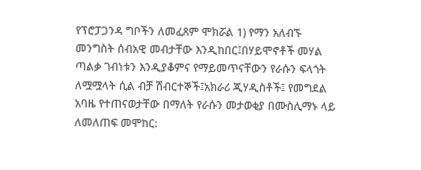የፕሮፓጋንዳ ግቦችን ለመፈጸም ሞክሯል 1) የማን አለብኙ መንግስት ሰብአዊ መብታቸው እንዲከበር፤በሃይሞኖቶች መሃል ጣልቃ ገብነቱን እንዲያቆምና የማይመጥናቸውን የራሱን ፍላጎት ለሟሟላት ሲል ብቻ ሽብርተኞች፤አክራሪ ጂሃዲስቶች፤ የመግደል አባዜ የተጠናወታቸው በማለት የራሱን መታወቂያ በሙስሊማኑ ላይ ለመለጠፍ መሞከር: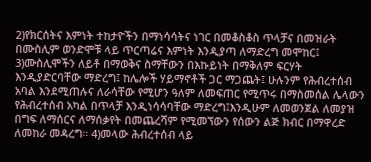2)የክርሰትና እምነት ተከታዮችን በማነሳሳትና ነገር በመቆስቆስ ጥላቻና በመዝራት በሙስሊም ወንድሞቹ ላይ ጥርጣሬና እምነት እንዲያጣ ለማድረግ መሞከር፤ 3)ሙስሊሞችን ለይቶ በማወቅና ስማቸውን በእኩይነት በማቅለም ፍርሃት እንዲያድርባቸው ማድረግ፤ ከሌሎች ሃይማኖቶች ጋር ማጋጨት፤ ሁሉንም የሕብረተሰብ አባል እንደሚጠሉና ለራሳቸው የሚሆን ዓለም ለመፍጠር የሚጥሩ በማስመሰል ሌላውን የሕብረተሰብ አካል በጥላቻ እንዲነሳሳባቸው ማድረግ፤እንዲሁም ለመወንጀል ለመያዝ በግፍ ለማሰርና ለማሰቃየት በመጨረሻም የሚመኘውን የሰውን ልጅ ክብር በማዋረድ ለመከራ መዳረግ፡፡ 4)መላው ሕብረተሰብ ላይ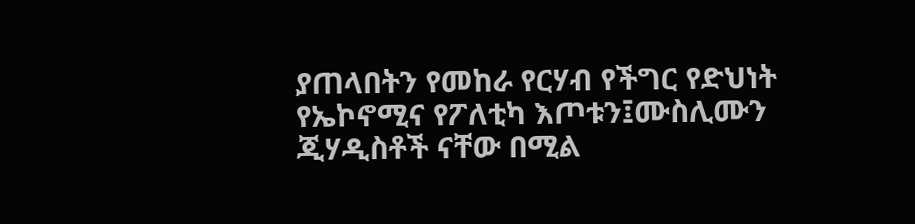ያጠላበትን የመከራ የርሃብ የችግር የድህነት የኤኮኖሚና የፖለቲካ እጦቱን፤ሙስሊሙን ጂሃዲስቶች ናቸው በሚል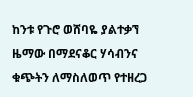ከንቱ የጉሮ ወሸባዬ ያልተቃኘ ዜማው በማደናቆር ሃሳብንና ቁጭትን ለማስለወጥ የተዘረጋ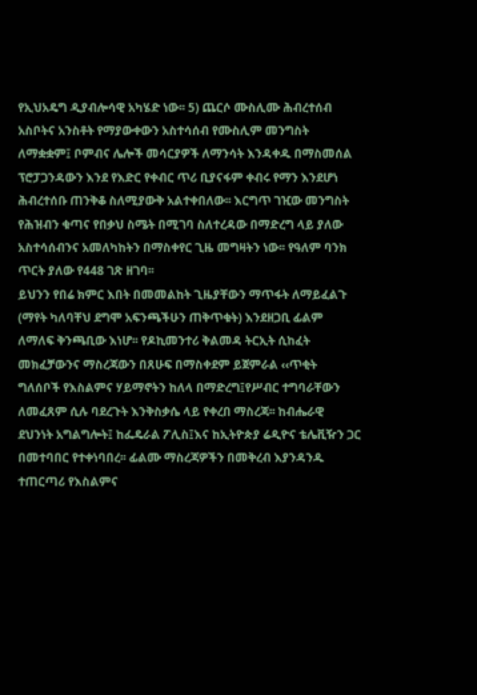የኢህአዴግ ዲያብሎሳዊ አካሄድ ነው፡፡ 5) ጨርሶ ሙስሊሙ ሕብረተሰብ አስቦትና አንስቶት የማያውቀውን አስተሳሰብ የሙስሊም መንግስት ለማቋቋም፤ ቦምብና ሌሎች መሳርያዎች ለማንሳት እንዳቀዱ በማስመሰል ፕሮፓጋንዳውን እንደ የእድር የቀብር ጥሪ ቢያናፋም ቀብሩ የማን እንደሆነ ሕብረተሰቡ ጠንቅቆ ስለሚያውቅ አልተቀበለው፡፡ እርግጥ ገዢው መንግስት የሕዝብን ቁጣና የበቃህ ስሜት በሚገባ ስለተረዳው በማድረግ ላይ ያለው አስተሳሰብንና አመለካከትን በማስቀየር ጊዜ መግዛትን ነው፡፡ የዓለም ባንክ ጥርት ያለው የ448 ገጽ ዘገባ፡፡
ይህንን የበሬ ክምር እበት በመመልከት ጊዜያቸውን ማጥፋት ለማይፈልጉ (ማየት ካለባቸህ ደግሞ አፍንጫችሁን ጠቅጥቁት) እንደዘጋቢ ፊልም ለማለፍ ቅንጫቢው እነሆ፡፡ የዶኪመንተሪ ቅልመዳ ትርኢት ሲከፈት መክፈቻውንና ማስረጃውን በጸሁፍ በማስቀደም ይጀምራል ‹‹ጥቂት ግለሰቦች የእስልምና ሃይማኖትን ከለላ በማድረግ፤የሥብር ተግባራቸውን ለመፈጸም ሲሉ ባደረጉት እንቅስቃሴ ላይ የቀረበ ማስረጃ፡፡ ከብሔራዊ ደህንነት አግልግሎት፤ ከፌዴራል ፖሊስ፤እና ከኢትዮጵያ ሬዲዮና ቴሌቪዥን ጋር በመተባበር የተቀነባበረ፡፡ ፊልሙ ማስረጃዎችን በመቅረብ እያንዳንዱ ተጠርጣሪ የእስልምና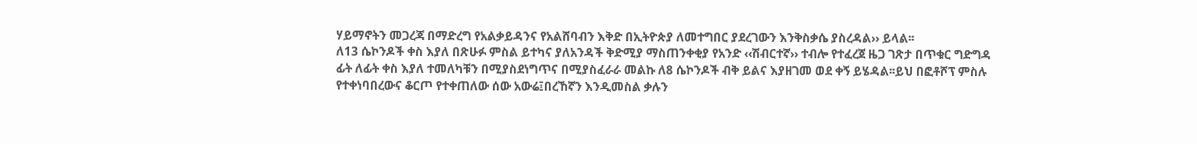ሃይማኖትን መጋረጃ በማድረግ የአልቃይዳንና የአልሸባብን እቅድ በኢትዮጵያ ለመተግበር ያደረገውን እንቅስቃሴ ያስረዳል›› ይላል፡፡
ለ13 ሴኮንዶች ቀስ እያለ በጽሁፉ ምስል ይተካና ያለአንዳች ቅድሚያ ማስጠንቀቂያ የአንድ ‹‹ሽብርተኛ›› ተብሎ የተፈረጀ ዜጋ ገጽታ በጥቁር ግድግዳ ፊት ለፊት ቀስ እያለ ተመለካቹን በሚያስደነግጥና በሚያስፈራራ መልኩ ለ8 ሴኮንዶች ብቅ ይልና እያዘገመ ወደ ቀኝ ይሄዳል፡፡ይህ በፎቶሾፕ ምስሉ የተቀነባበረውና ቆርጦ የተቀጠለው ሰው አውሬ፤በረኸኛን እንዲመስል ቃሉን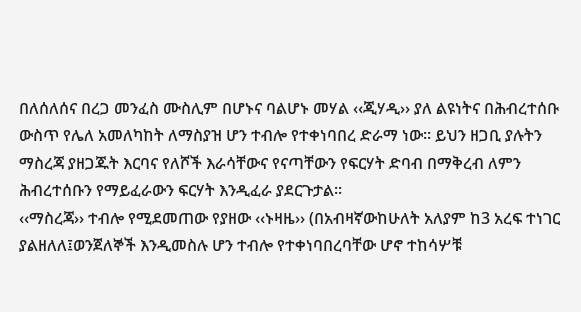በለሰለሰና በረጋ መንፈስ ሙስሊም በሆኑና ባልሆኑ መሃል ‹‹ጂሃዲ›› ያለ ልዩነትና በሕብረተሰቡ ውስጥ የሌለ አመለካከት ለማስያዝ ሆን ተብሎ የተቀነባበረ ድራማ ነው፡፡ ይህን ዘጋቢ ያሉትን ማስረጃ ያዘጋጁት እርባና የለሾች እራሳቸውና የናጣቸውን የፍርሃት ድባብ በማቅረብ ለምን ሕብረተሰቡን የማይፈራውን ፍርሃት እንዲፈራ ያደርጉታል፡፡
‹‹ማስረጃ›› ተብሎ የሚደመጠው የያዘው ‹‹ኑዛዜ›› (በአብዛኛውከሁለት አለያም ከ3 አረፍ ተነገር ያልዘለለ፤ወንጀለኞች እንዲመስሉ ሆን ተብሎ የተቀነባበረባቸው ሆኖ ተከሳሦቹ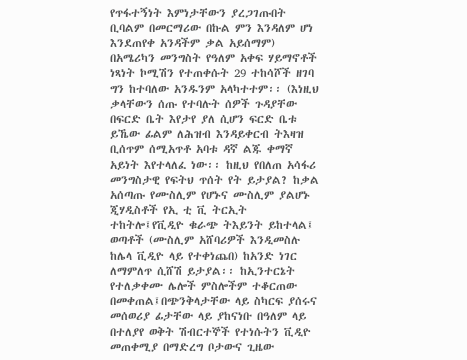የጥፋተኝነት እምነታቸውን ያረጋገጡበት ቢባልም በመርማሪው በኩል ምን እንዳለም ሆነ እንደጠየቀ አንዳችም ቃል አይሰማም) በአሜሪካን መንግስት የዓለም አቀፍ ሃይማኖቶች ነጻነት ኮሚሽን የተጠቀሱት 29 ተከሳሾች ዘገባ ግን ከተባለው አንዱንም አላካተተም፡፡ (እነዚህ ቃላቸውን ሰጡ የተባሉት ሰዎች ጉዳያቸው በፍርድ ቤት እየታየ ያለ ሲሆን ፍርድ ቤቱ ይኼው ፊልም ለሕዝብ እንዳይቀርብ ትእዛዝ ቢሰጥም ሰሚአጥቶ አባቱ ዳኛ ልጁ ቀማኛ አይነት እየተላለፈ ነው፡፡ ከዚህ የበለጠ አሳፋሪ መንግስታዊ የፍትህ ጥሰት የት ይታያል? ከቃል አሰጣጡ የሙስሊም የሆኑና ሙስሊም ያልሆኑ ጂሃዲስቶች የኢ ቲ ቪ ትርኢት ተከትሎ፤የቪዲዮ ቁራጭ ትእይንት ይከተላል፤ ወጣቶች (ሙስሊም አሸባሪዎች እንዲመስሉ ከሌላ ቪዲዮ ላይ የተቀነጨበ) ከአንድ ነገር ለማምለጥ ሲሸሽ ይታያል፡፡ ከኢንተርኔት የተለቃቀሙ ሌሎች ምስሎችም ተቆርጠው በመቀጠል፤በጭንቅላታቸው ላይ ስካርፍ ያሰሩና መሰወሪያ ፊታቸው ላይ ያከናነቡ በዓለም ላይ በተለያየ ወቅት ሽብርተኞች የተነሱትን ቪዲዮ መጠቀሚያ በማድረግ ቦታውና ጊዜው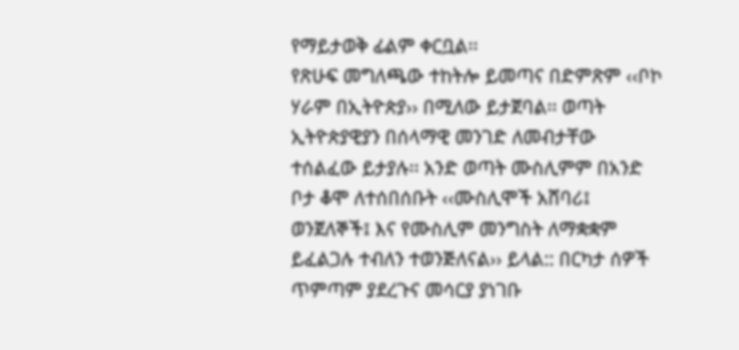የማይታወቅ ፊልም ቀርቧል፡፡
የጽሁፍ መግለጫው ተከትሎ ይመጣና በድምጽም ‹‹ቦኮ ሃራም በኢትዮጵያ›› በሚለው ይታጀባል፡፡ ወጣት ኢትዮጵያዊያን በሰላማዊ መንገድ ለመብታቸው ተሰልፈው ይታያሉ፡፡ አንድ ወጣት ሙስሊምም በአንድ ቦታ ቆሞ ለተሰበሰቡት ‹‹ሙስሊሞች አሸባሪ፤ ወንጀለኞች፤ እና የሙስሊም መንግስት ለማቋቋም ይፈልጋሉ ተብለን ተወንጅለናል›› ይላል:: በርካታ ሰዎች ጥምጣም ያደረጉና መሳርያ ያነገቡ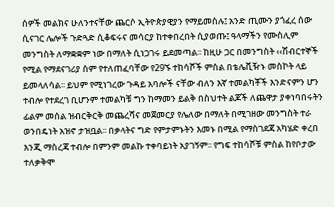ሰዎች መልክና ሁለንተናቸው ጨርሶ ኢትዮጵያዊያን የማይመስሉ፤ አንድ ጢሙን ያጎፈረ ሰው ሲናገር ሌሎች ጉድጓድ ሲቆፍሩና መሳርያ ከተቀበረበት ሲያወጡ፤ ዓላማችን የሙስሊም መንግስት ለማቋቋም ነው በማለት ሲነጋገሩ ይደመጣል፡፡ ከዚሁ ጋር በመንግስት ‹‹ሽብርተኞች የሚል የማደናገሪያ ስም የተለጠፈባቸው የ29ኙ ተከሳሾች ምስል በቴሌቪዥኑ መስኮት ላይ ይመላለሳል፡፡ ይህም የሚነገረው ጉዳይ አባሎች ናቸው ብለን እኛ ተመልካቾች እንድናምን ሆን ተብሎ የተደረገ ቢሆንም ተመልካቹ ግን ከማመን ይልቅ በስህተት ልጆች ለጨዋታ ያቀነባበሩትን ፊልም መሰል ዝብርቅርቅ መጨረሻና መጀመርያ የሌለው በማለት በሚገዘው መንግስት ተራ ወንበዴነት አዝኖ ታዝቧል፡፡ በቃላትና ግድ የምታምኑትን እመኑ በሚል የማስገደጃ አካሄድ ቀረበ እንጂ ማስረጃ ተብሎ በምንም መልኩ ተቀባይነት አያገኝም፡፡ የግፍ ተከሳሾቹ ምስል ከየቦታው ተለቃቅሞ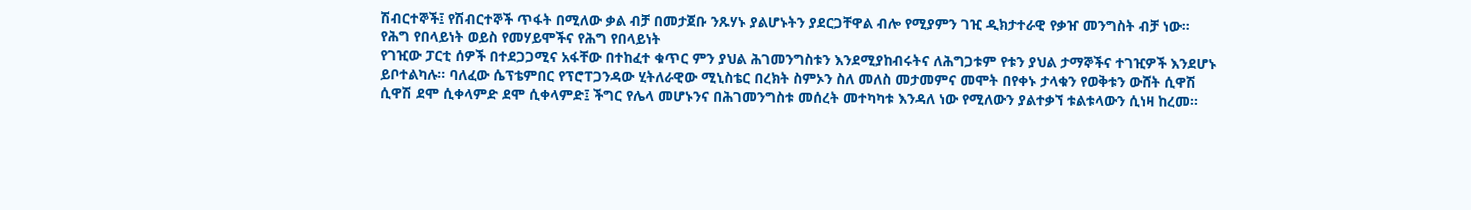ሽብርተኞች፤ የሽብርተኞች ጥፋት በሚለው ቃል ብቻ በመታጀቡ ንጹሃኑ ያልሆኑትን ያደርጋቸዋል ብሎ የሚያምን ገዢ ዲክታተራዊ የቃዠ መንግስት ብቻ ነው፡፡
የሕግ የበላይነት ወይስ የመሃይሞችና የሕግ የበላይነት
የገዢው ፓርቲ ሰዎች በተደጋጋሚና አፋቸው በተከፈተ ቁጥር ምን ያህል ሕገመንግስቱን እንደሚያከብሩትና ለሕግጋቱም የቱን ያህል ታማኞችና ተገዢዎች እንደሆኑ ይቦተልካሉ፡፡ ባለፈው ሴፕቴምበር የፕሮፐጋንዳው ሂትለራዊው ሚኒስቴር በረክት ስምኦን ስለ መለስ መታመምና መሞት በየቀኑ ታላቁን የወቅቱን ውሸት ሲዋሽ ሲዋሽ ደሞ ሲቀላምድ ደሞ ሲቀላምድ፤ ችግር የሌላ መሆኑንና በሕገመንግስቱ መሰረት መተካካቱ እንዳለ ነው የሚለውን ያልተቃኘ ቱልቱላውን ሲነዛ ከረመ፡፡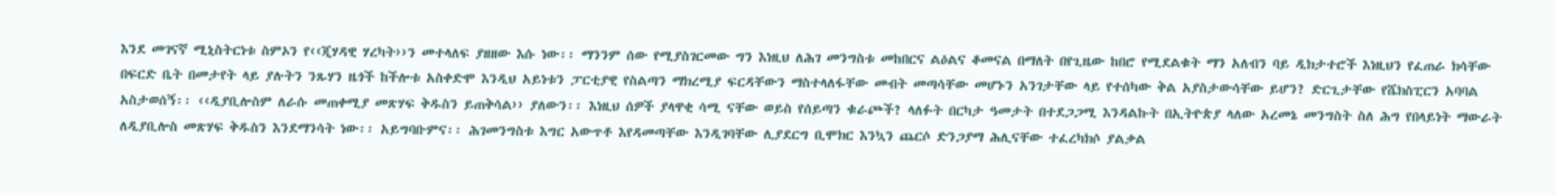እንደ መገናኛ ሚኒስትርነቱ ስምኦን የ‹‹ጂሃዳዊ ሃረካት››ን መተላለፍ ያዘዘው እሱ ነው፡፡ ማንንም ሰው የሚያስገርመው ግን እነዚህ ለሕገ መንግስቱ መከበርና ልዕልና ቆመናል በማለት በየጊዜው ከበሮ የሚደልቁት ማን አለብን ባይ ዲክታተሮች እነዚህን የፈጠራ ክሳቸው በፍርድ ቤት በመታየት ላይ ያሉትን ንጹሃን ዜጎች ከችሎቱ አስቀድሞ እንዲህ አይነቱን ፓርቲያዊ የስልጣን ማክረሚያ ፍርዳቸውን ማስተላለፋቸው መብት መጣሳቸው መሆኑን አንገታቸው ላይ የተሰካው ቅል አያስታውሳቸው ይሆን? ድርጊታቸው የሼክስፒርን አባባል አስታወሰኝ፡፡ ‹‹ዲያቢሎስም ለራሱ መጠቀሚያ መጽሃፍ ቅዱስን ይጠቅሳል›› ያለውን፡፡ እነዚህ ሰዎች ያላዋቂ ሳሚ ናቸው ወይስ የሰይጣን ቁራጮች? ላለፉት በርካታ ዓመታት በተደጋጋሚ እንዳልኩት በኢትዮጵያ ላለው አረመኔ መንግስት ስለ ሕግ የበላይነት ማውራት ለዲያቢሎስ መጽሃፍ ቅዱስን እንደማንሳት ነው፡፡ አይግባቡምና፡፡ ሕገመንግስቱ እግር አውጥቶ እየዳመጣቸው እንዲገባቸው ሊያደርግ ቢሞክር እንኳን ጨርሶ ድንጋያማ ሕሊናቸው ተፈረካክሶ ያልቃል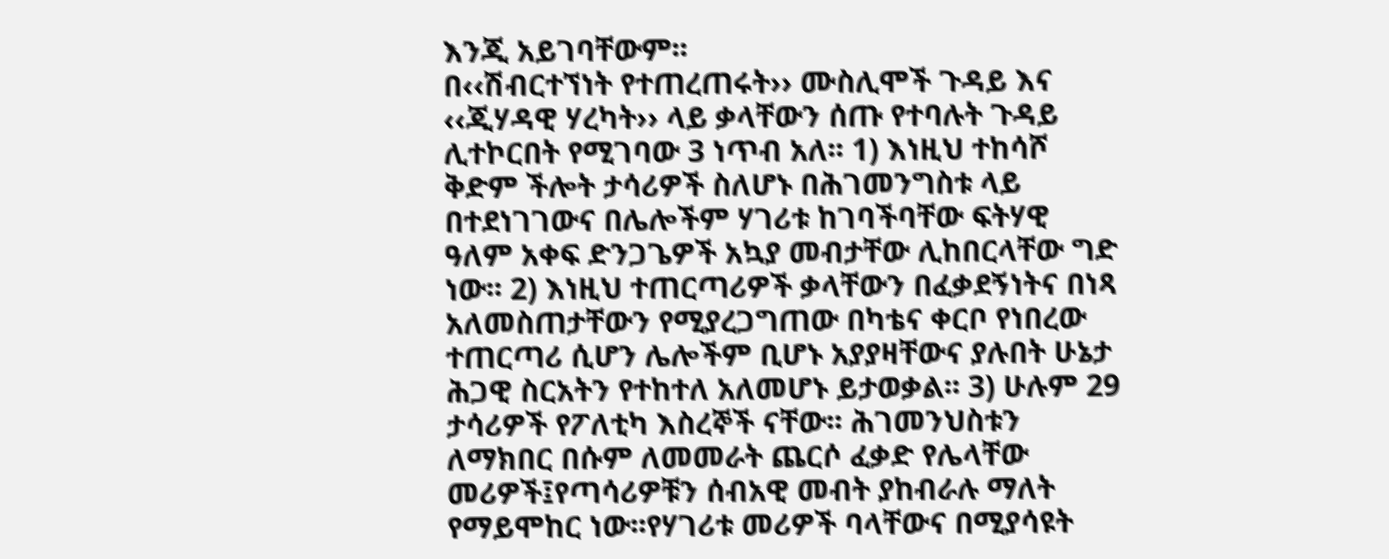እንጂ አይገባቸውም፡፡
በ‹‹ሽብርተኘነት የተጠረጠሩት›› ሙስሊሞች ጉዳይ እና ‹‹ጂሃዳዊ ሃረካት›› ላይ ቃላቸውን ሰጡ የተባሉት ጉዳይ ሊተኮርበት የሚገባው 3 ነጥብ አለ፡፡ 1) እነዚህ ተከሳሾ ቅድም ችሎት ታሳሪዎች ስለሆኑ በሕገመንግስቱ ላይ በተደነገገውና በሌሎችም ሃገሪቱ ከገባችባቸው ፍትሃዊ ዓለም አቀፍ ድንጋጌዎች አኳያ መብታቸው ሊከበርላቸው ግድ ነው፡፡ 2) እነዚህ ተጠርጣሪዎች ቃላቸውን በፈቃደኝነትና በነጻ አለመስጠታቸውን የሚያረጋግጠው በካቴና ቀርቦ የነበረው ተጠርጣሪ ሲሆን ሌሎችም ቢሆኑ አያያዛቸውና ያሉበት ሁኔታ ሕጋዊ ስርአትን የተከተለ አለመሆኑ ይታወቃል፡፡ 3) ሁሉም 29 ታሳሪዎች የፖለቲካ እስረኞች ናቸው፡፡ ሕገመንህስቱን ለማክበር በሱም ለመመራት ጨርሶ ፈቃድ የሌላቸው መሪዎች፤የጣሳሪዎቹን ሰብአዊ መብት ያከብራሉ ማለት የማይሞከር ነው፡፡የሃገሪቱ መሪዎች ባላቸውና በሚያሳዩት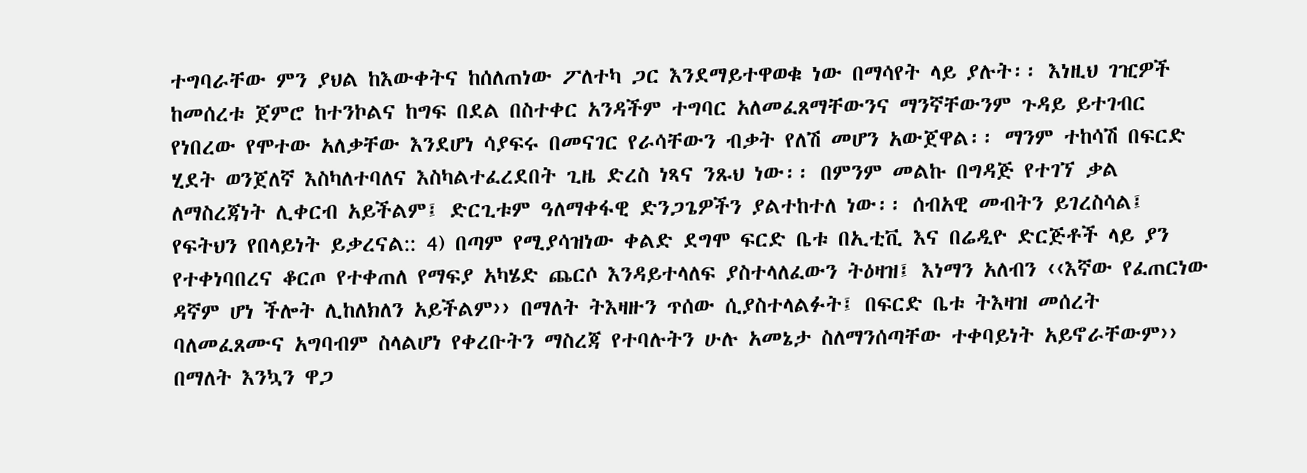ተግባራቸው ምን ያህል ከእውቀትና ከሰለጠነው ፖለተካ ጋር እንደማይተዋወቁ ነው በማሳየት ላይ ያሉት፡፡ እነዚህ ገዢዎች ከመሰረቱ ጀምሮ ከተንኮልና ከግፍ በደል በስተቀር አንዳችም ተግባር አለመፈጸማቸውንና ማንኛቸውንም ጉዳይ ይተገብር የነበረው የሞተው አለቃቸው እንደሆነ ሳያፍሩ በመናገር የራሳቸውን ብቃት የለሽ መሆን አውጀዋል፡፡ ማንም ተከሳሽ በፍርድ ሂደት ወንጀለኛ እስካለተባለና እስካልተፈረደበት ጊዜ ድረስ ነጻና ንጹህ ነው፡፡ በምንም መልኩ በግዳጅ የተገኘ ቃል ለማስረጃነት ሊቀርብ አይችልም፤ ድርጊቱም ዓለማቀፋዊ ድንጋጌዎችን ያልተከተለ ነው፡፡ ሰብአዊ መብትን ይገረስሳል፤ የፍትህን የበላይነት ይቃረናል:: 4) በጣም የሚያሳዝነው ቀልድ ደግሞ ፍርድ ቤቱ በኢቲቪ እና በሬዲዮ ድርጅቶች ላይ ያን የተቀነባበረና ቆርጦ የተቀጠለ የማፍያ አካሄድ ጨርሶ እንዳይተላለፍ ያስተላለፈውን ትዕዛዝ፤ እነማን አለብን ‹‹እኛው የፈጠርነው ዳኛም ሆነ ችሎት ሊከለክለን አይችልም›› በማለት ትእዛዙን ጥሰው ሲያስተላልፉት፤ በፍርድ ቤቱ ትእዛዝ መሰረት ባለመፈጸሙና አግባብም ስላልሆነ የቀረቡትን ማስረጃ የተባሉትን ሁሉ አመኔታ ስለማንሰጣቸው ተቀባይነት አይኖራቸውም›› በማለት እንኳን ዋጋ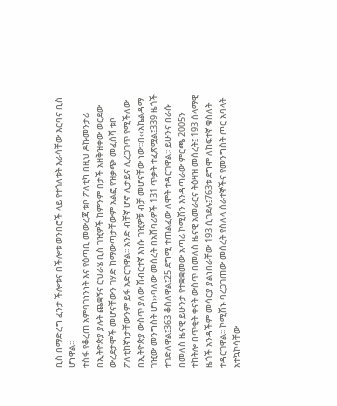ቢስ በማድረግ ፈንታ ችሎቱና በችሎቱ ወንበሮች ላይ የተጎለቱት እራሳቸው እርባና ቢስ ሆነዋል፡፡
ተስፋ የቆረጠ አምባገነንነት እና የዕጣቢ መውረጃ ቱቦ ፖለቲካ በዚህ ዶኩመንታሪ በኢትዮጵያ ያሉት ጨቋኝና ርህራሄ ቢስ ገዢዎች ከምንም በታች አዘቅዝቀው ወርደው ውረደታሞች መሆናቸውን ገሃድ ከማውጣታቸውም አልፎ የዝቃጭ መፈሰሻ ቱቦ ፖለቲከኛነታቸውንም ይፋ አድርገዋል፡፡ አንድ ብቸኛ ሆኖ ሊታይና ሊረጋገጥ የሚችለው በኢትዮጵያ ውስጥ ያለው ሽብርተኛ እነሱ ገዢዎቹ ብቻ መሆናቸው ነው፡፡በ‹‹አኬልዳማ ገዢው መንግስት ሆነ››ባለው መሰረት በአሸባሪዎች 131 ጥቃት ተፈጽሟል፤339 ዜጎች ተገድለዋል፤363 ቆስለዋል፤25 ደግሚ ተጠልፈው ለሞት ተዳርገዋል:፡ ይሁንና በራሱ በመለስ ዜናዊ ይሁንታ የተቋቋመው አጣሪ ኮሚሽን እንዳጣራው ምርጫ 2005ን ተከትሎ በጥቂት ቀናት ውስጥ በመለስ ዜናዊ አመራርና ትዕዛዝ መሰረት፤ 193 ሰላማዊ ዜጎች አንዳችም መሳርያ ያልነበራቸው 193 ሲገደሉ፤763ቱ ደግሞ ለከፍተኛ ቁስለት ተዳርገዋል፡፡ ኮሚሽኑ ባረጋገጠው መሰረት የስለላ ሰራተኞችና የመንግስት ጦር አባላት አተኳኮሳቸው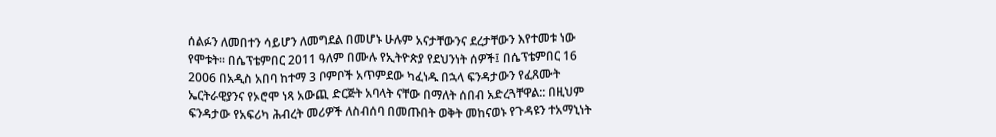ሰልፉን ለመበተን ሳይሆን ለመግደል በመሆኑ ሁሉም አናታቸውንና ደረታቸውን እየተመቱ ነው የሞቱት፡፡ በሴፕቴምበር 2011 ዓለም በሙሉ የኢትዮጵያ የደህንነት ሰዎች፤ በሴፕቴምበር 16 2006 በአዲስ አበባ ከተማ 3 ቦምቦች አጥምደው ካፈነዱ በኋላ ፍንዳታውን የፈጸሙት ኤርትራዊያንና የኦሮሞ ነጻ አውጪ ድርጅት አባላት ናቸው በማለት ሰበብ አድረጓቸዋል:: በዚህም ፍንዳታው የአፍሪካ ሕብረት መሪዎች ለስብሰባ በመጡበት ወቅት መከናወኑ የጉዳዩን ተአማኒነት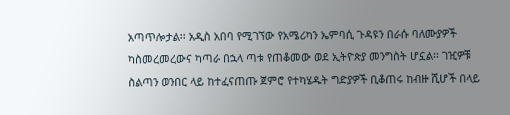አጣጥሎታል፡፡ አዲስ አበባ የሚገኘው የአሜሪካን ኤምባሲ ጉዳዩን በራሱ ባለሙያዎች ካስመረመረውና ካጣራ በኋላ ጣቱ የጠቆመው ወደ ኢትዮጵያ መንግስት ሆኗል፡፡ ገዢዎቹ ስልጣን ወንበር ላይ ከተፈናጠጡ ጀምሮ የተካሄዱት ግድያዎች ቢቆጠሩ ከብዙ ሺሆች በላይ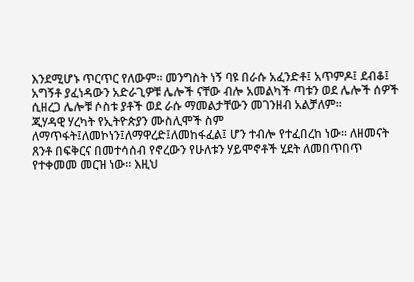እንደሚሆኑ ጥርጥር የለውም፡፡ መንግስት ነኝ ባዩ በራሱ አፈንድቶ፤ አጥምዶ፤ ደብቆ፤ አግኝቶ ያፈነዳውን አድራጊዎቹ ሌሎች ናቸው ብሎ አመልካች ጣቱን ወደ ሌሎች ሰዎች ሲዘረጋ ሌሎቹ ሶስቱ ያቶች ወደ ራሱ ማመልታቸውን መገንዘብ አልቻለም፡፡
ጂሃዳዊ ሃረካት የኢትዮጵያን ሙስሊሞች ስም ለማጥፋት፤ለመኮነን፤ለማዋረድ፤ለመከፋፈል፤ ሆን ተብሎ የተፈበረከ ነው፡፡ ለዘመናት ጸንቶ በፍቅርና በመተሳሰብ የኖረውን የሁለቱን ሃይሞኖቶች ሂደት ለመበጥበጥ የተቀመመ መርዝ ነው፡፡ እዚህ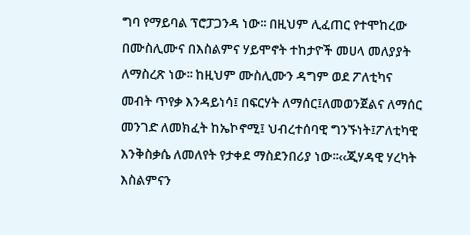ግባ የማይባል ፕሮፓጋንዳ ነው፡፡ በዚህም ሊፈጠር የተሞከረው በሙስሊሙና በእስልምና ሃይሞኖት ተከታዮች መሀላ መለያያት ለማስረጽ ነው፡፡ ከዚህም ሙስሊሙን ዳግም ወደ ፖለቲካና መብት ጥየቃ እንዳይነሳ፤ በፍርሃት ለማሰር፤ለመወንጀልና ለማሰር መንገድ ለመክፈት ከኤኮኖሚ፤ ህብረተሰባዊ ግንኙነት፤ፖለቲካዊ እንቅስቃሴ ለመለየት የታቀደ ማስደንበሪያ ነው፡፡‹‹ጂሃዳዊ ሃረካት እስልምናን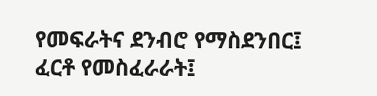የመፍራትና ደንብሮ የማስደንበር፤ ፈርቶ የመስፈራራት፤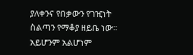ያለቀንና የበቃውን የገዢነት ስልጣን የማቆያ ዘይቤ ነው፡፡ አይሆንም አልሆነም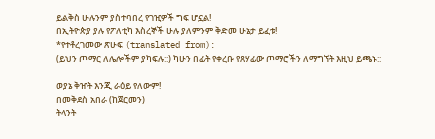ይልቅስ ሁሉንም ያስተባበረ የገዢዎች ግፍ ሆኗል!
በኢትዮጵያ ያሉ የፖለቲካ እስረኞች ሁሉ ያለምንም ቅድመ ሁኔታ ይፈቱ!
*የተቶረገመው ጽሁፍ (translated from):
(ይህን ጦማር ለሌሎችም ያካፍሉ::) ካሁን በፊት የቀረቡ የጸሃፊው ጦማሮችን ለማግኘት እዚህ ይጫኑ::

ወያኔ ቅዠት እንጂ ራዕይ የለውም!
በመቅደስ አበራ (ከጀርመን)
ትላንት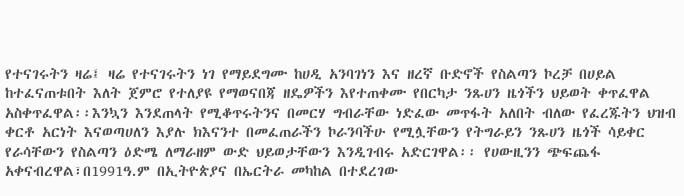የተናገሩትን ዛሬ፤ ዛሬ የተናገሩትን ነገ የማይደግሙ ከሀዲ አንባገነን እና ዘረኛ ቡድኖች የስልጣን ኮረቻ በሀይል ከተፈናጠቱበት እለት ጀምሮ የተለያዩ የማወናበጃ ዘዴዎችን እየተጠቀሙ የበርካታ ንጹሀን ዜጎችን ህይወት ቀጥፈዋል አስቀጥፈዋል፡፡እንኳን እንደጠላት የሚቆጥሩትንና በመርሃ ግብራቸው ነድፈው መጥፋት አለበት ብለው የፈረጁትን ህዝብ ቀርቶ አርነት እናወጣሀለን እያሉ ክእናንተ በመፈጠራችን ኮራንባችሁ የሚሏቸውን የትግራይን ንጹሀን ዜጎች ሳይቀር የራሳቸውን የስልጣን ዕድሜ ለማራዘም ውድ ህይወታቸውን እንዲገብሩ አድርገዋል፡፡ የሀውዚንን ጭፍጨፋ አቀናብረዋል፣በ1991ዓ.ም በኢትዮጵያና በኤርትራ መካከል በተደረገው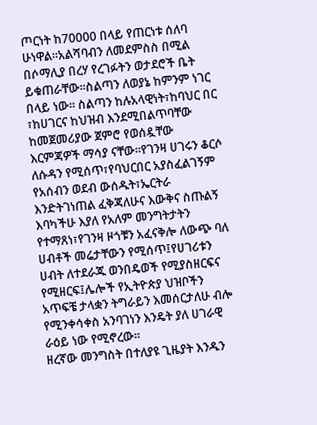ጦርነት ከ70000 በላይ የጠርነቱ ሰለባ ሁነዋል፡፡አልሻባብን ለመደምስስ በሚል በሶማሊያ በረሃ የረገፉትን ወታደሮች ቤት ይቁጠራቸው፡፡ስልጣን ለወያኔ ከምንም ነገር በላይ ነው፡፡ ስልጣን ከሉአላዊነት፣ከባህር በር ፣ከሀገርና ከህዝብ እንደሚበልጥባቸው ከመጀመሪያው ጀምሮ የወሰዷቸው እርምጃዎች ማሳያ ናቸው፡፡የገንዛ ሀገሩን ቆርሶ ለሱዳን የሚሰጥ፣የባህርበር አያስፈልገኝም የአሰብን ወደብ ውሰዱት፣ኤርትራ እንድትገነጠል ፈቅጃለሁና እውቅና ስጡልኝ እባካችሁ እያለ የአለም መንግትታትን የተማጸነ፣የገንዛ ዞጎቹን አፈናቅሎ ለውጭ ባለ ሀብቶች መሬታቸውን የሚሰጥ፤የሀገሪቱን ሀብት ለተደራጁ ወንበዴወች የሚያስዘርፍና የሚዘርፍ፤ሌሎች የኢትዮጵያ ህዝቦችን አጥፍቼ ታላቋን ትግራይን እመሰርታለሁ ብሎ የሚንቀሳቀስ አንባገነን እንዴት ያለ ሀገራዊ ራዕይ ነው የሚኖረው፡፡
ዘረኛው መንግስት በተለያዩ ጊዜያት እንዱን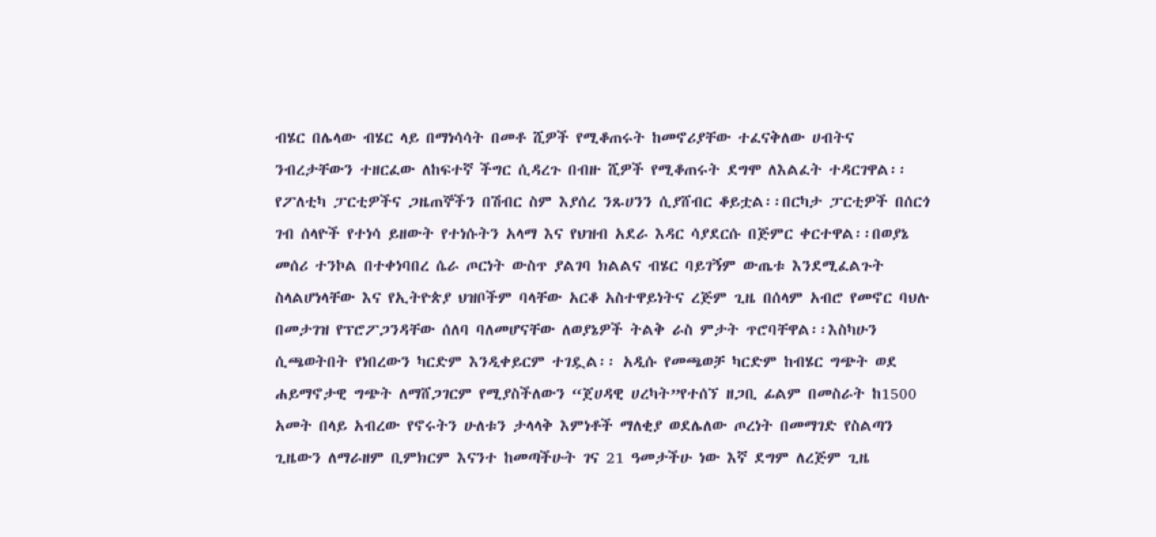ብሄር በሌላው ብሄር ላይ በማነሳሳት በመቶ ሺዎች የሚቆጠሩት ከመኖሪያቸው ተፈናቅለው ሀብትና ንብረታቸውን ተዘርፈው ለከፍተኛ ችግር ሲዳረጉ በብዙ ሺዎች የሚቆጠሩት ደግሞ ለእልፈት ተዳርገዋል፡፡የፖለቲካ ፓርቲዎችና ጋዜጠኞችን በሽብር ስም እያሰረ ንጹሀንን ሲያሸብር ቆይቷል፡፡በርካታ ፓርቲዎች በሰርጎ ገብ ሰላዮች የተነሳ ይዘውት የተነሱትን አላማ እና የህዝብ አደራ እዳር ሳያደርሱ በጅምር ቀርተዋል፡፡በወያኔ መሰሪ ተንኮል በተቀነባበረ ሴራ ጦርነት ውስጥ ያልገባ ክልልና ብሄር ባይገኝም ውጤቱ እንደሚፈልጉት ስላልሆነላቸው እና የኢትዮጵያ ህዝቦችም ባላቸው አርቆ አስተዋይነትና ረጅም ጊዜ በሰላም አብሮ የመኖር ባህሉ በመታገዝ የፕሮፖጋንዳቸው ሰለባ ባለመሆናቸው ለወያኔዎች ትልቅ ራስ ምታት ጥሮባቸዋል፡፡እስካሁን ሲጫወትበት የነበረውን ካርድም እንዲቀይርም ተገዷል፡፡ አዲሱ የመጫወቻ ካርድም ከብሄር ግጭት ወደ ሐይማኖታዊ ግጭት ለማሸጋገርም የሚያስችለውን “ጀሀዳዊ ሀረካት”የተሰኘ ዘጋቢ ፊልም በመስራት ከ1500 አመት በላይ አብረው የኖሩትን ሁለቱን ታላላቅ እምነቶች ማለቂያ ወደሌለው ጦረነት በመማገድ የስልጣን ጊዜውን ለማራዘም ቢምክርም እናንተ ከመጣችሁት ገና 21 ዓመታችሁ ነው እኛ ደግም ለረጅም ጊዜ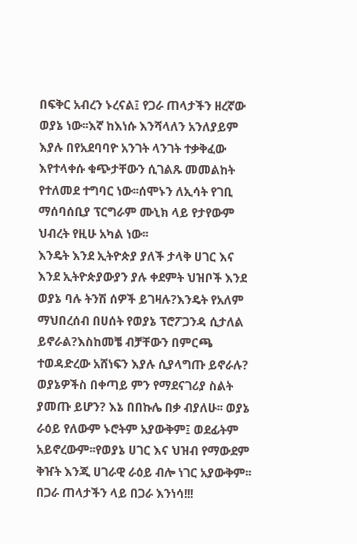በፍቅር አብረን ኑረናል፤ የጋራ ጠላታችን ዘረኛው ወያኔ ነው፡፡እኛ ከእነሱ እንሻላለን አንለያይም እያሉ በየአደባባዮ አንገት ላንገት ተቃቅፈው እየተላቀሱ ቁጭታቸውን ሲገልጹ መመልከት የተለመደ ተግባር ነው፡፡ሰሞኑን ለኢሳት የገቢ ማሰባሰቢያ ፕርግራም ሙኒክ ላይ የታየውም ህብረት የዚሁ አካል ነው፡፡
እንዴት እንደ ኢትዮጵያ ያለች ታላቅ ሀገር እና እንደ ኢትዮጵያውያን ያሉ ቀደምት ህዝቦች እንደ ወያኔ ባሉ ትንሽ ሰዎች ይገዛሉ?እንዴት የአለም ማህበረሰብ በሀሰት የወያኔ ፕሮፖጋንዳ ሲታለል ይኖራል?እስከመቼ ብቻቸውን በምርጫ ተወዳድረው አሸነፍን እያሉ ሲያላግጡ ይኖራሉ? ወያኔዎችስ በቀጣይ ምን የማደናገሪያ ስልት ያመጡ ይሆን? እኔ በበኩሌ በቃ ብያለሁ፡፡ ወያኔ ራዕይ የለውም ኑሮትም አያውቅም፤ ወደፊትም አይኖረውም፡፡የወያኔ ሀገር እና ህዝብ የማውደም ቅዠት እንጂ ሀገራዊ ራዕይ ብሎ ነገር አያውቅም፡፡በጋራ ጠላታችን ላይ በጋራ እንነሳ!!!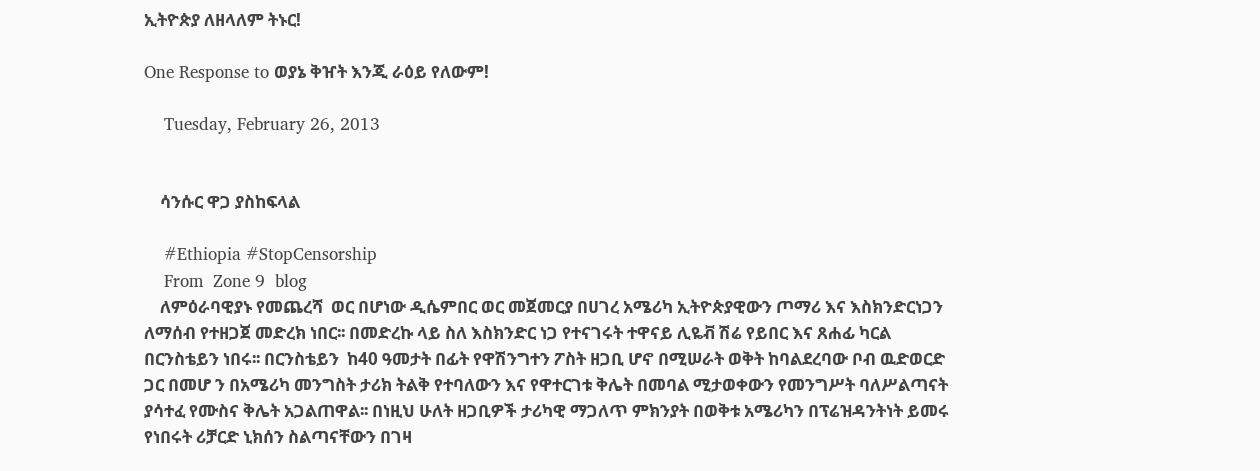ኢትዮጵያ ለዘላለም ትኑር!

One Response to ወያኔ ቅዠት እንጂ ራዕይ የለውም!

    Tuesday, February 26, 2013


    ሳንሱር ዋጋ ያስከፍላል

    #Ethiopia #StopCensorship
    From  Zone 9  blog
    ለምዕራባዊያኑ የመጨረሻ  ወር በሆነው ዲሴምበር ወር መጀመርያ በሀገረ አሜሪካ ኢትዮጵያዊውን ጦማሪ እና እስክንድርነጋን ለማሰብ የተዘጋጀ መድረክ ነበር፡፡ በመድረኩ ላይ ስለ እስክንድር ነጋ የተናገሩት ተዋናይ ሊዬቭ ሽሬ የይበር እና ጸሐፊ ካርል በርንስቴይን ነበሩ፡፡ በርንስቴይን  ከ40 ዓመታት በፊት የዋሽንግተን ፖስት ዘጋቢ ሆኖ በሚሠራት ወቅት ከባልደረባው ቦብ ዉድወርድ ጋር በመሆ ን በአሜሪካ መንግስት ታሪክ ትልቅ የተባለውን እና የዋተርገቱ ቅሌት በመባል ሚታወቀውን የመንግሥት ባለሥልጣናት ያሳተፈ የሙስና ቅሌት አጋልጠዋል፡፡ በነዚህ ሁለት ዘጋቢዎች ታሪካዊ ማጋለጥ ምክንያት በወቅቱ አሜሪካን በፕሬዝዳንትነት ይመሩ የነበሩት ሪቻርድ ኒክሰን ስልጣናቸውን በገዛ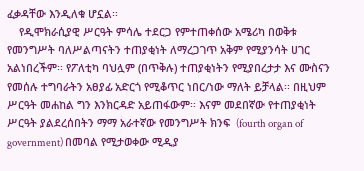ፈቃዳቸው እንዲለቁ ሆኗል፡፡
    የዲሞክራሲያዊ ሥርዓት ምሳሌ ተደርጋ የምተጠቀሰው አሜሪካ በወቅቱ የመንግሥት ባለሥልጣናትን ተጠያቂነት ለማረጋገጥ አቅም የሚያንሳት ሀገር አልነበረችም፡፡ የፖለቲካ ባህሏም (በጥቅሉ) ተጠያቂነትን የሚያበረታታ እና ሙስናን የመሰሉ ተግባራትን አፀያፊ አድርጎ የሚቆጥር ነበር/ነው ማለት ይቻላል፡፡ በዚህም ሥርዓት መሐከል ግን እንክርዳድ አይጠፋውም፡፡ እናም መደበኛው የተጠያቂነት ሥርዓት ያልደረሰበትን ማማ አራተኛው የመንግሥት ክንፍ  (fourth organ of government) በመባል የሚታወቀው ሚዲያ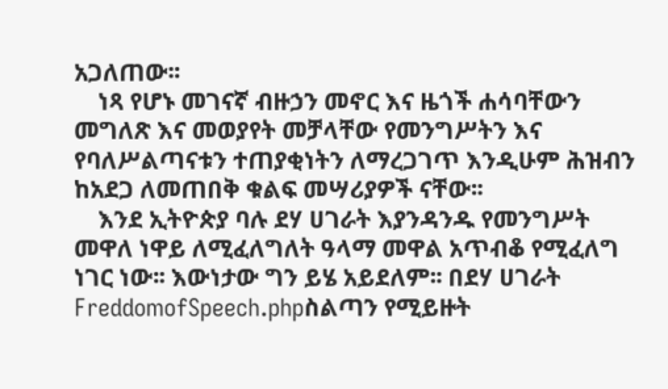አጋለጠው፡፡
    ነጻ የሆኑ መገናኛ ብዙኃን መኖር እና ዜጎች ሐሳባቸውን መግለጽ እና መወያየት መቻላቸው የመንግሥትን እና የባለሥልጣናቱን ተጠያቂነትን ለማረጋገጥ እንዲሁም ሕዝብን ከአደጋ ለመጠበቅ ቁልፍ መሣሪያዎች ናቸው፡፡
    እንደ ኢትዮጵያ ባሉ ደሃ ሀገራት እያንዳንዱ የመንግሥት መዋለ ነዋይ ለሚፈለግለት ዓላማ መዋል አጥብቆ የሚፈለግ ነገር ነው፡፡ እውነታው ግን ይሄ አይደለም፡፡ በደሃ ሀገራት FreddomofSpeech.phpስልጣን የሚይዙት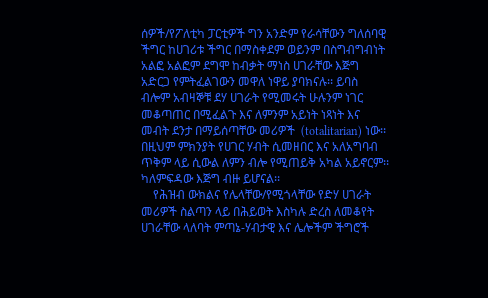ሰዎች/የፖለቲካ ፓርቲዎች ግን አንድም የራሳቸውን ግለሰባዊ ችግር ከሀገሪቱ ችግር በማስቀደም ወይንም በስግብግብነት አልፎ አልፎም ደግሞ ከብቃት ማነስ ሀገራቸው እጅግ አድርጋ የምትፈልገውን መዋለ ነዋይ ያባክናሉ፡፡ ይባስ ብሎም አብዛኞቹ ደሃ ሀገራት የሚመሩት ሁሉንም ነገር መቆጣጠር በሚፈልጉ እና ለምንም አይነት ነጻነት እና መብት ደንታ በማይሰጣቸው መሪዎች  (totalitarian) ነው፡፡ በዚህም ምክንያት የሀገር ሃብት ሲመዘበር እና አለአግባብ ጥቅም ላይ ሲውል ለምን ብሎ የሚጠይቅ አካል አይኖርም፡፡ ካለምፍዳው እጅግ ብዙ ይሆናል፡፡
    የሕዝብ ውክልና የሌላቸው/የሚጎላቸው የድሃ ሀገራት መሪዎች ስልጣን ላይ በሕይወት እስካሉ ድረስ ለመቆየት ሀገራቸው ላለባት ምጣኔ-ሃብታዊ እና ሌሎችም ችግሮች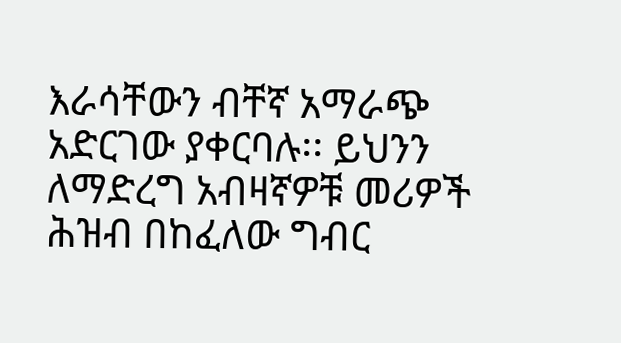እራሳቸውን ብቸኛ አማራጭ አድርገው ያቀርባሉ፡፡ ይህንን ለማድረግ አብዛኛዎቹ መሪዎች ሕዝብ በከፈለው ግብር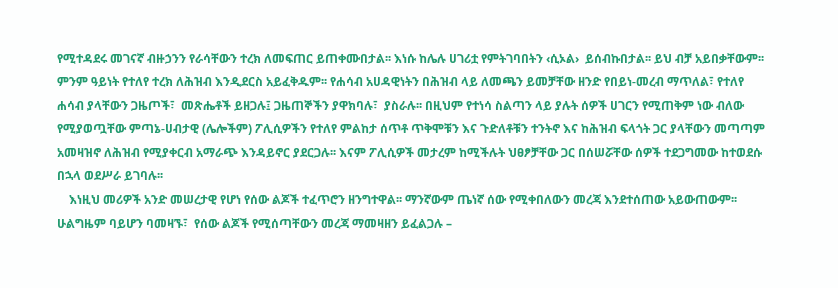የሚተዳደሩ መገናኛ ብዙኃንን የራሳቸውን ተረክ ለመፍጠር ይጠቀሙበታል፡፡ እነሱ ከሌሉ ሀገሪቷ የምትገባበትን ‹ሲኦል›  ይሰብኩበታል፡፡ ይህ ብቻ አይበቃቸውም፡፡ ምንም ዓይነት የተለየ ተረክ ለሕዝብ እንዲደርስ አይፈቅዱም፡፡ የሐሳብ አሀዳዊነትን በሕዝብ ላይ ለመጫን ይመቻቸው ዘንድ የበይነ-መረብ ማጥለል፣ የተለየ ሐሳብ ያላቸውን ጋዜጦች፣  መጽሔቶች ይዘጋሉ፤ ጋዜጠኞችን ያዋክባሉ፣  ያስራሉ፡፡ በዚህም የተነሳ ስልጣን ላይ ያሉት ሰዎች ሀገርን የሚጠቅም ነው ብለው የሚያወጧቸው ምጣኔ-ሀብታዊ (ሌሎችም) ፖሊሲዎችን የተለየ ምልከታ ሰጥቶ ጥቅሞቹን እና ጉድለቶቹን ተንትኖ እና ከሕዝብ ፍላጎት ጋር ያላቸውን መጣጣም አመዛዝኖ ለሕዝብ የሚያቀርብ አማራጭ እንዳይኖር ያደርጋሉ፡፡ እናም ፖሊሲዎች መታረም ከሚችሉት ህፀፆቻቸው ጋር በሰሠሯቸው ሰዎች ተደጋግመው ከተወደሱ በኋላ ወደሥራ ይገባሉ፡፡
    እነዚህ መሪዎች አንድ መሠረታዊ የሆነ የሰው ልጆች ተፈጥሮን ዘንግተዋል፡፡ ማንኛውም ጤነኛ ሰው የሚቀበለውን መረጃ እንደተሰጠው አይውጠውም፡፡ ሁልግዜም ባይሆን ባመዛኙ፣  የሰው ልጆች የሚሰጣቸውን መረጃ ማመዛዘን ይፈልጋሉ –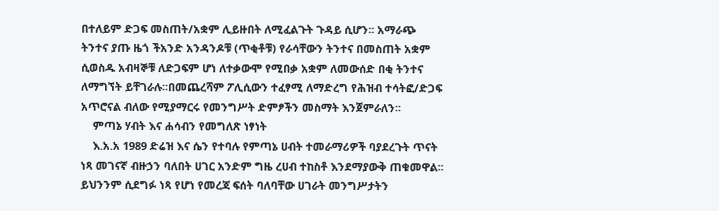በተለይም ድጋፍ መስጠት/አቋም ሊይዙበት ለሚፈልጉት ጉዳይ ሲሆን፡፡ አማራጭ ትንተና ያጡ ዜጎ ችአንድ አንዳንዶቹ (ጥቂቶቹ) የራሳቸውን ትንተና በመስጠት አቋም ሲወስዱ አብዛኞቹ ለድጋፍም ሆነ ለተቃውሞ የሚበቃ አቋም ለመውሰድ በቂ ትንተና ለማግኘት ይቸገራሉ፡፡በመጨረሻም ፖሊሲውን ተፈፃሚ ለማድረግ የሕዝብ ተሳትፎ/ድጋፍ አጥሮናል ብለው የሚያማርሩ የመንግሥት ድምፆችን መስማት እንጀምራለን፡፡
    ምጣኔ ሃብት እና ሐሳብን የመግለጽ ነፃነት
    እ.አ.አ 1989 ድሬዝ እና ሴን የተባሉ የምጣኔ ሀብት ተመራማሪዎች ባያደረጉት ጥናት ነጻ መገናኛ ብዙኃን ባለበት ሀገር አንድም ግዜ ረሀብ ተከስቶ እንደማያውቅ ጠቁመዋል፡፡ ይህንንም ሲደግፉ ነጻ የሆነ የመረጃ ፍሰት ባለባቸው ሀገራት መንግሥታትን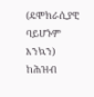(ዴሞክራሲያዊ ባይሆኑም እንኳን) ከሕዝብ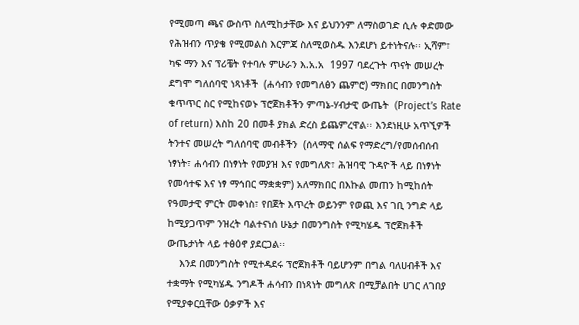የሚመጣ ጫና ውስጥ ስለሚከታቸው እና ይህንንም ለማስወገድ ሲሉ ቀድመው የሕዝብን ጥያቄ የሚመልስ እርምጃ ስለሚወስዱ እንደሆነ ይተነትናሉ፡፡ ኢሻም፣ ካፍ ማን እና ፕሪቼት የተባሉ ምሁራን እ.አ.አ  1997 ባደረጉት ጥናት መሠረት ደግሞ ግለሰባዊ ነጻነቶች  (ሐሳብን የመግለፅን ጨምሮ) ማክበር በመንግስት ቁጥጥር ስር የሚከናወኑ ፕሮጀክቶችን ምጣኔ-ሃብታዊ ውጤት  (Project’s Rate of return) እስከ 20 በመቶ ያክል ድረስ ይጨምረዋል፡፡ እንደነዚሁ አጥኚዎች ትንተና መሠረት ግለሰባዊ መብቶችን  (ሰላማዊ ሰልፍ የማድረግ/የመሰብሰብ ነፃነት፣ ሐሳብን በነፃነት የመያዝ እና የመግለጽ፣ ሕዝባዊ ጉዳዮች ላይ በነፃነት የመሳተፍ እና ነፃ ማኅበር ማቋቋም) አለማክበር በእኩል መጠን ከሚከሰት የዓመታዊ ምርት መቀነስ፣ የበጀት እጥረት ወይንም የወጪ እና ገቢ ንግድ ላይ ከሚያጋጥም ንዝረት ባልተናነሰ ሁኔታ በመንግስት የሚካሄዱ ፕሮጀክቶች ውጤታነት ላይ ተፅዕኖ ያደርጋል፡፡
    እንደ በመንግስት የሚተዳደሩ ፕሮጀክቶች ባይሆንም በግል ባለሀብቶች እና ተቋማት የሚካሄዱ ንግዶች ሐሳብን በነጻነት መግለጽ በሚቻልበት ሀገር ለገበያ የሚያቀርቧቸው ዕቃዎች እና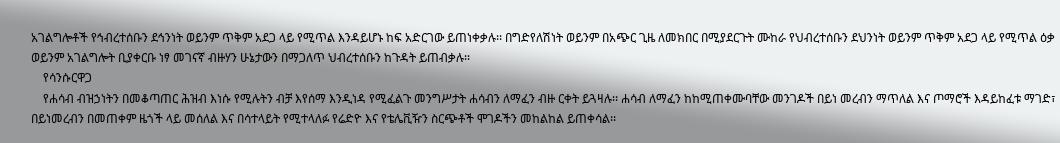አገልግሎቶች የኅብረተሰቡን ደኅንነት ወይንም ጥቅም አደጋ ላይ የሚጥል እንዳይሆኑ ከፍ አድርገው ይጠነቀቃሉ፡፡ በግድየለሽነት ወይንም በአጭር ጊዜ ለመክበር በሚያደርጉት ሙከራ የህብረተሰቡን ደህንነት ወይንም ጥቅም አደጋ ላይ የሚጥል ዕቃ ወይንም አገልግሎት ቢያቀርቡ ነፃ መገናኛ ብዙሃን ሁኔታውን በማጋለጥ ህብረተሰቡን ከጉዳት ይጠብቃሉ፡፡
    የሳንሱርዋጋ
    የሐሳብ ብዝኃነትን በመቆጣጠር ሕዝብ እነሱ የሚሉትን ብቻ እየሰማ እንዲነዳ የሚፈልጉ መንግሥታት ሐሳብን ለማፈን ብዙ ርቀት ይጓዛሉ፡፡ ሐሳብ ለማፈን ከከሚጠቀሙባቸው መንገዶች በይነ መረብን ማጥለል እና ጦማሮች እዳይከፈቱ ማገድ፣ በይነመረብን በመጠቀም ዜጎች ላይ መሰለል እና በሳተላይት የሚተላለፉ የሬድዮ እና የቴሌቪዥን ስርጭቶች ሞገዶችን መከልከል ይጠቀሳል፡፡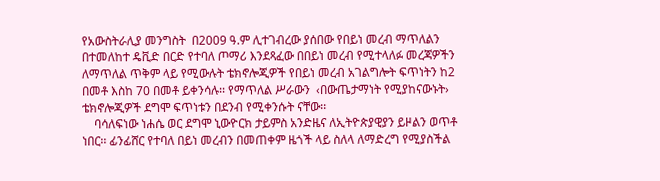የአውስትራሊያ መንግስት  በ2009 ዓ.ም ሊተገብረው ያሰበው የበይነ መረብ ማጥለልን በተመለከተ ዴቪድ በርድ የተባለ ጦማሪ እንደጻፈው በበይነ መረብ የሚተላለፉ መረጃዎችን ለማጥለል ጥቅም ላይ የሚውሉት ቴክኖሎጂዎች የበይነ መረብ አገልግሎት ፍጥነትን ከ2 በመቶ እስከ 70 በመቶ ይቀንሳሉ፡፡ የማጥለል ሥራውን  ‹በውጤታማነት የሚያከናውኑት› ቴክኖሎጂዎች ደግሞ ፍጥነቱን በደንብ የሚቀንሱት ናቸው፡፡
    ባሳለፍነው ነሐሴ ወር ደግሞ ኒውዮርክ ታይምስ አንድዜና ለኢትዮጵያዊያን ይዞልን ወጥቶ ነበር፡፡ ፊንፊሸር የተባለ በይነ መረብን በመጠቀም ዜጎች ላይ ስለላ ለማድረግ የሚያስችል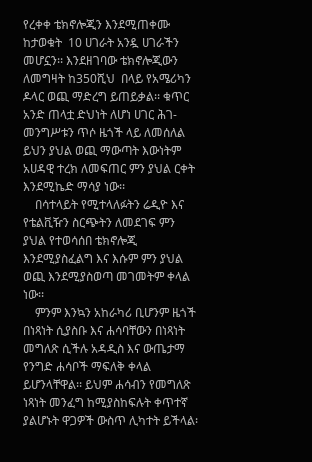የረቀቀ ቴክኖሎጂን እንደሚጠቀሙ ከታወቁት  10 ሀገራት አንዷ ሀገራችን መሆኗን፡፡ እንደዘገባው ቴክኖሎጂውን ለመግዛት ከ350ሺህ  በላይ የአሜሪካን ዶላር ወጪ ማድረግ ይጠይቃል፡፡ ቁጥር አንድ ጠላቷ ድህነት ለሆነ ሀገር ሕገ-መንግሥቱን ጥሶ ዜጎች ላይ ለመሰለል ይህን ያህል ወጪ ማውጣት እውነትም አሀዳዊ ተረክ ለመፍጠር ምን ያህል ርቀት እንደሚኬድ ማሳያ ነው፡፡
    በሳተላይት የሚተላለፉትን ሬዲዮ እና የቴልቪዥን ስርጭትን ለመደገፍ ምን ያህል የተወሳሰበ ቴክኖሎጂ እንደሚያስፈልግ እና እሱም ምን ያህል ወጪ እንደሚያስወጣ መገመትም ቀላል ነው፡፡
    ምንም እንኳን አከራካሪ ቢሆንም ዜጎች በነጻነት ሲያስቡ እና ሐሳባቸውን በነጻነት መግለጽ ሲችሉ አዳዲስ እና ውጤታማ የንግድ ሐሳቦች ማፍለቅ ቀላል ይሆንላቸዋል፡፡ ይህም ሐሳብን የመግለጽ ነጻነት መንፈግ ከሚያስከፍሉት ቀጥተኛ ያልሆኑት ዋጋዎች ውስጥ ሊካተት ይችላል፡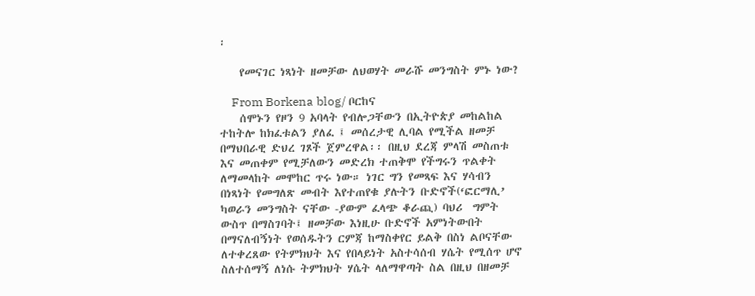፡

    የመናገር ነጻነት ዘመቻው ለህወሃት መራሹ መንግስት ምኑ ነው?

    From Borkena blog/ ቦርከና
    ሰሞኑን የዞን 9 አባላት የብሎጋቸውን በኢትዮጵያ መከልከል ተከትሎ ከክፈቱልን ያለፈ ፤ መሰረታዊ ሊባል የሚችል ዘመቻ በማህበራዊ ድህረ ገጾች ጀምረዋል፡፡ በዚህ ደረጃ ምላሽ መስጠቱ እና መጠቀም የሚቻለውን መድረክ ተጠቅሞ የችግሩን ጥልቀት ለማመላከት መሞከር ጥሩ ነው። ነገር ግን የመጻፍ እና ሃሳብን በነጻነት የመግለጽ መብት እየተጠየቁ ያሉትን ቡድኖች(‘ፎርማሊ’ ካወራን መንግስት ናቸው -ያውም ፈላጭ ቆራጪ) ባህሪ  ግምት ውስጥ በማስገባት፤ ዘመቻው እነዚሁ ቡድኖች አምነትውበት በማናለብኝነት የወሰዱትን ርምጃ ከማስቀየር ይልቅ በስነ ልቦናቸው ለተቀረጸው የትምክህት እና የበላይነት አስተሳሰብ ሃሴት የሚሰጥ ሆኖ ስለተሰማኝ ለነሱ ትምክህት ሃሴት ላለማዋጣት ስል በዚህ በዘመቻ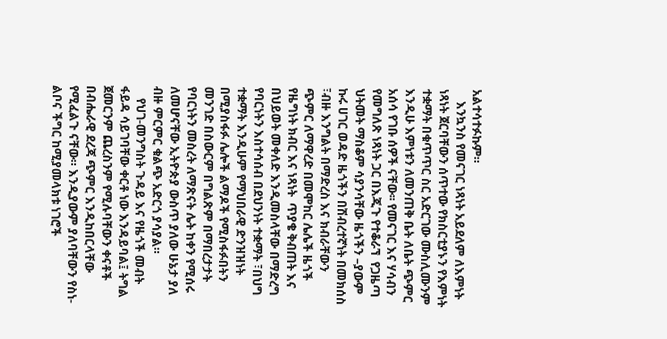አልተሳተፉኩም።
    እንኳንስ የመናገር ነጻነት አይደለም ለእምነት ነጻነት ጀርባቸውን ሰጥተው የክስርቲያኑን የእምነት ተቋማት በቁጥጥር ስር አድርገው ሙስሊሙንም እንዲሁ እምነቱን ለመንጠቅ ቤት ለቤት ጭምር አሰሳ የገቡ ሰዎች ናቸው፡፡ የመናገር እና ሃሳብን የመግለጽ ነጻነት ጋር በእጂጉ የተቆራኘ  የጋዜጣ ህትመት ማስቆም ሳያንሳቸው ዜጎችን –ያውም ኩሩ ሀገር ወዳድ ዜጎችን በሽብረተኛነት በመክሰስ ፣ብዙ እንግልት በማድረስ እና ክብራቸውን ጭምር ለማዋረድ በመሞከር ሌሌች ዜጎች የዜግነት ክብር እና ነጻነት  ጥያቄ ቅብጠት እና በህይወት መቀለድ እንዲመስላቸው በማድረግ የባርነትን እስተሳሰብ በደህንነት ተቋማት ፣በህግ ተቋማት እንዲሁም የማህበራዊ ድንዝዝነት በሚያስፋፉ ሌሎች ልማዶች የሚስፋፉበትን መንገድ በስውርም በግልጽም በማበረታታት  የባርነትን መስረት ለማጽናት ሌት ከቀን የሚሰሩ ለመሆናቸው ኢትዮጵያ ውስጥ ያለው ሁኔታ ያለ ብዙ ምርምር ቁልጭ አድርጎ ያሳያል።
    የህገ-መንግስት ጉዳይ እና የዜጎች መብት ፋይዳ ሳይገባቸው ቀርቶ ነው እንዳይባል፤ ትግል ጀመርንም ጨረስንም የሚሉባቸውን ቀናቶች በብሔራዊ ደረጃ ጭምር እንዲከበርላቸው የሚፈልጉ ናቸው። እንዲያውም ያለባቸውን የስነ-ልቦና ችግር ከሚያመላክቱ ነገሮች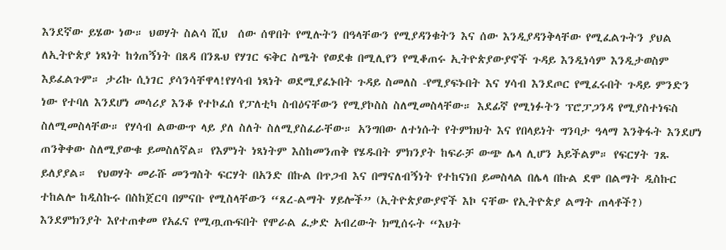እንደኛው ይሄው ነው። ህወሃት ስልሳ ሺህ  ሰው ሰዋበት የሚሉትን በዓላቸውን የሚያዳንቁትን እና ሰው እንዲያዳንቅላቸው የሚፈልጉትን ያህል ለኢትዮጵያ ነጻነት ከጎጠኝነት በጸዳ በንጹህ የሃገር ፍቅር ስሜት የወደቁ በሚሊየን የሚቆጠሩ ኢትዮጵያውያኖች ጉዳይ እንዲነሳም እንዲታወስም እይፈልጉም። ታሪኩ ሲነገር ያሳንሳቸዋላ!የሃሳብ ነጻነት ወደሚያፈኑበት ጉዳይ ስመለስ -የሚያፍኑበት እና ሃሳብ እንደጦር የሚፈሩበት ጉዳይ ምንድን ነው የተባለ እንደሆነ መሳሪያ እንቆ የተኮፈሰ የፓለቲካ ስብዕናቸውን የሚያኮስስ ስለሚመስላቸው። እደፊኛ የሚነፉትን ፕሮፓጋንዳ የሚያስተነፍስ ስለሚመስላቸው። የሃሳብ ልውውጥ ላይ ያለ ስለት ስለሚያስፈራቸው። አንግበው ለተነሱት የትምክህት እና የበላይነት ግንባታ ዓላማ እንቅፋት እንደሆነ ጠንቅቀው ስለሚያውቁ ይመስለኛል። የእምነት ነጻነትም እስከመንጠቅ የሄዱበት ምክንያት ከፍራቻ ውጭ ሌላ ሊሆን አይችልም። የፍርሃት ገጹ ይለያያል።  የህወሃት መራሹ መንግስት ፍርሃት በአንድ በኩል በጥጋብ እና በማናለብኝነት የተከናነበ ይመስላል በሌላ በኩል ደሞ በልማት ዲስኩር ተከልሎ ከዲስኩሩ በስከጀርባ በምናቡ የሚስላቸውን “ጸረ-ልማት ሃይሎች” (ኢትዮጵያውያኖች እኮ ናቸው የኢትዮጵያ ልማት ጠላቶች?) እንደምክንያት እየተጠቀመ የአፈና የሚጧጡፍበት የሞራል ፈቃድ አብረውት ክሚሰሩት “እህት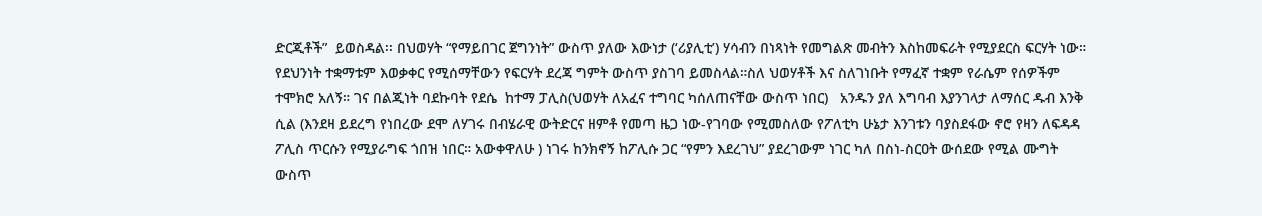ድርጂቶች”  ይወስዳል፡፡ በህወሃት “የማይበገር ጀግንነት” ውስጥ ያለው እውነታ (‘ሪያሊቲ’) ሃሳብን በነጻነት የመግልጽ መብትን እስከመፍራት የሚያደርስ ፍርሃት ነው። የደህንነት ተቋማቱም እወቃቀር የሚሰማቸውን የፍርሃት ደረጃ ግምት ውስጥ ያስገባ ይመስላል።ስለ ህወሃቶች እና ስለገነቡት የማፈኛ ተቋም የራሴም የሰዎችም ተሞክሮ አለኝ። ገና በልጂነት ባደኩባት የደሴ  ከተማ ፓሊስ(ህወሃት ለአፈና ተግባር ካሰለጠናቸው ውስጥ ነበር)   አንዱን ያለ እግባብ እያንገላታ ለማሰር ዱብ እንቅ ሲል (እንደዛ ይደረግ የነበረው ደሞ ለሃገሩ በብሄራዊ ውትድርና ዘምቶ የመጣ ዜጋ ነው-የገባው የሚመስለው የፖለቲካ ሁኔታ እንገቱን ባያስደፋው ኖሮ የዛን ለፍዳዳ ፖሊስ ጥርሱን የሚያራግፍ ጎበዝ ነበር። አውቀዋለሁ ) ነገሩ ከንክኖኝ ከፖሊሱ ጋር “የምን እደረገህ” ያደረገውም ነገር ካለ በስነ-ስርዐት ውሰደው የሚል ሙግት ውስጥ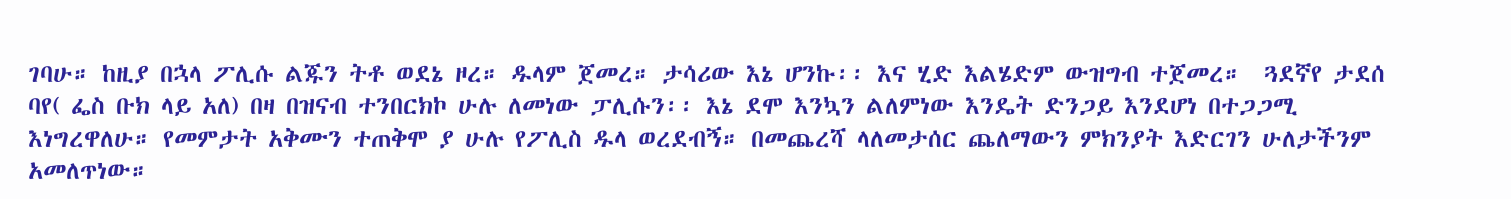ገባሁ። ከዚያ በኋላ ፖሊሱ ልጁን ትቶ ወደኔ ዞረ። ዱላም ጀመረ። ታሳሪው እኔ ሆንኩ፡፡ እና ሂድ እልሄድም ውዝግብ ተጀመረ።  ጓደኛየ ታደሰ ባየ( ፌስ ቡክ ላይ አለ) በዛ በዝናብ ተንበርክኮ ሁሉ ለመነው ፓሊሱን፡፡ እኔ ደሞ እንኳን ልለምነው እንዴት ድንጋይ እንደሆነ በተጋጋሚ እነግረዋለሁ። የመምታት አቅሙን ተጠቅሞ ያ ሁሉ የፖሊስ ዱላ ወረደብኝ። በመጨረሻ ላለመታሰር ጨለማውን ምክንያት እድርገን ሁለታችንም አመለጥነው።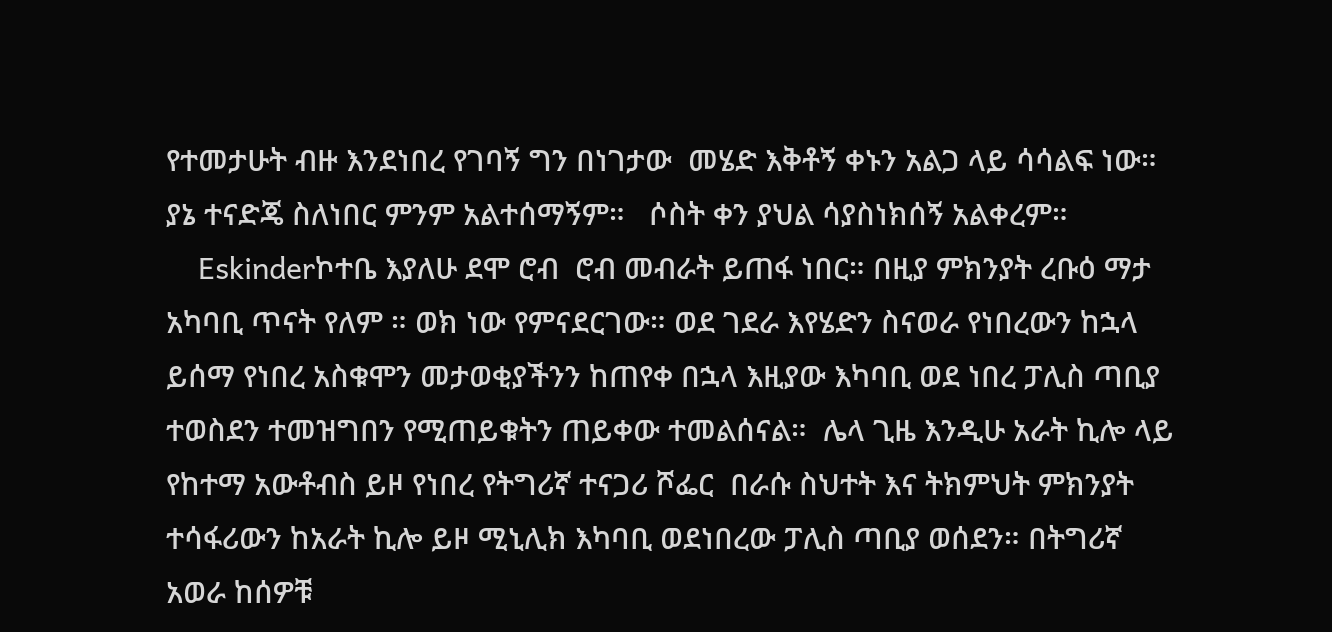የተመታሁት ብዙ እንደነበረ የገባኝ ግን በነገታው  መሄድ እቅቶኝ ቀኑን አልጋ ላይ ሳሳልፍ ነው።  ያኔ ተናድጄ ስለነበር ምንም አልተሰማኝም።   ሶስት ቀን ያህል ሳያስነክሰኝ አልቀረም።
    Eskinderኮተቤ እያለሁ ደሞ ሮብ  ሮብ መብራት ይጠፋ ነበር። በዚያ ምክንያት ረቡዕ ማታ አካባቢ ጥናት የለም ። ወክ ነው የምናደርገው። ወደ ገደራ እየሄድን ስናወራ የነበረውን ከኋላ ይሰማ የነበረ አስቁሞን መታወቂያችንን ከጠየቀ በኋላ እዚያው እካባቢ ወደ ነበረ ፓሊስ ጣቢያ ተወስደን ተመዝግበን የሚጠይቁትን ጠይቀው ተመልሰናል።  ሌላ ጊዜ እንዲሁ አራት ኪሎ ላይ የከተማ አውቶብስ ይዞ የነበረ የትግሪኛ ተናጋሪ ሾፌር  በራሱ ስህተት እና ትክምህት ምክንያት ተሳፋሪውን ከአራት ኪሎ ይዞ ሚኒሊክ እካባቢ ወደነበረው ፓሊስ ጣቢያ ወሰደን። በትግሪኛ አወራ ከሰዎቹ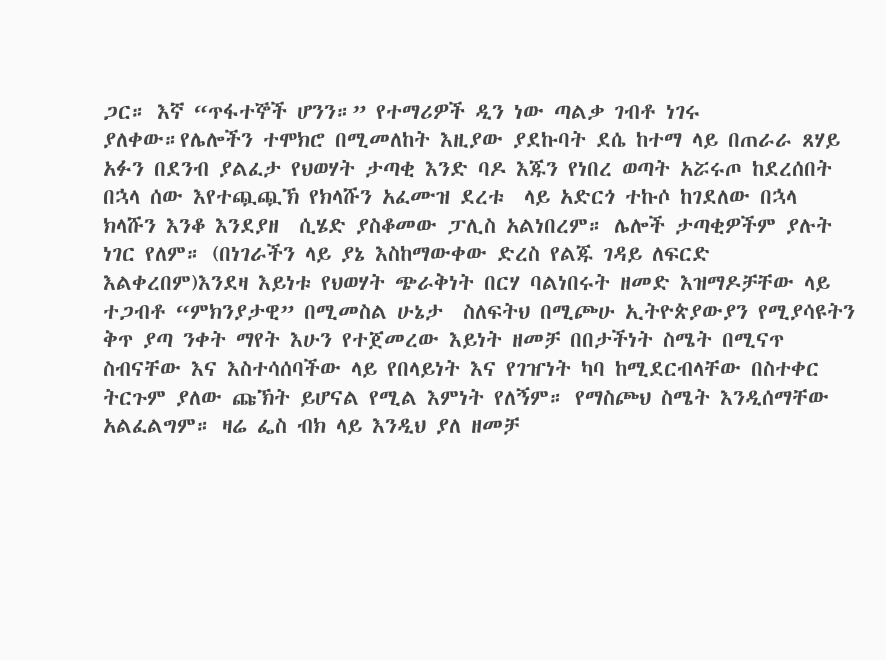ጋር። እኛ “ጥፋተኞች ሆንን።” የተማሪዎች ዲን ነው ጣልቃ ገብቶ ነገሩ ያለቀው።የሌሎችን ተሞክሮ በሚመለከት እዚያው ያደኩባት ደሴ ከተማ ላይ በጠራራ ጸሃይ አፉን በደንብ ያልፈታ የህወሃት ታጣቂ እንድ ባዶ እጁን የነበረ ወጣት አሯሩጦ ከደረሰበት በኋላ ሰው እየተጯጯኽ የክላሹን አፈሙዝ ደረቱ  ላይ አድርጎ ተኩሶ ከገደለው በኋላ ክላሹን እንቆ እንደያዘ  ሲሄድ ያስቆመው ፓሊስ አልነበረም። ሌሎች ታጣቂዎችም ያሉት ነገር የለም። (በነገራችን ላይ ያኔ እስከማውቀው ድረስ የልጁ ገዳይ ለፍርድ እልቀረበም)እንደዛ እይነቱ የህወሃት ጭራቅነት በርሃ ባልነበሩት ዘመድ እዝማዶቻቸው ላይ ተጋብቶ “ምክንያታዊ” በሚመስል ሁኔታ  ስለፍትህ በሚጮሁ ኢትዮጵያውያን የሚያሳዩትን ቅጥ ያጣ ንቀት ማየት እሁን የተጀመረው እይነት ዘመቻ በበታችነት ስሜት በሚናጥ ስብናቸው እና እስተሳሰባችው ላይ የበላይነት እና የገዠነት ካባ ከሚደርብላቸው በስተቀር ትርጉም ያለው ጩኽት ይሆናል የሚል እምነት የለኝም። የማስጮህ ስሜት እንዲሰማቸው አልፈልግም። ዛሬ ፌስ ብክ ላይ እንዲህ ያለ ዘመቻ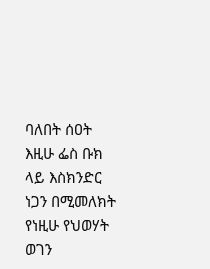ባለበት ሰዐት እዚሁ ፌስ ቡክ ላይ እስክንድር ነጋን በሚመለክት የነዚሁ የህወሃት ወገን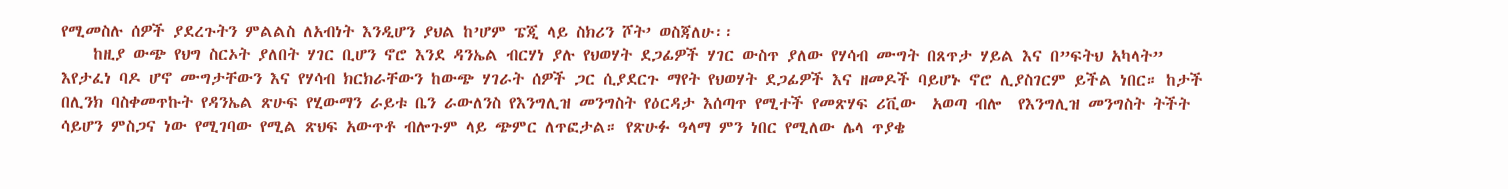የሚመስሉ ሰዎች ያደረጉትን ምልልስ ለአብነት እንዲሆን ያህል ከ’ሆም ፔጂ ላይ ስክሪን ሾት’ ወስጃለሁ፡፡
    ከዚያ ውጭ የህግ ስርኦት ያለበት ሃገር ቢሆን ኖሮ እንደ ዳንኤል ብርሃነ ያሉ የህወሃት ደጋፊዎች ሃገር ውስጥ ያለው የሃሳብ ሙግት በጸጥታ ሃይል እና በ”ፍትህ አካላት” እየታፈነ ባዶ ሆኖ ሙግታቸውን እና የሃሳብ ክርክራቸውን ከውጭ ሃገራት ሰዎች ጋር ሲያደርጉ ማየት የህወሃት ደጋፊዎች እና ዘመዶች ባይሆኑ ኖሮ ሊያስገርም ይችል ነበር። ከታች በሊንክ ባስቀመጥኩት የዳንኤል ጽሁፍ የሂውማን ራይቱ ቤን ራውለንስ የእንግሊዝ መንግስት የዕርዳታ እሰጣጥ የሚተች የመጽሃፍ ሪቪው  አወጣ ብሎ  የእንግሊዝ መንግስት ትችት ሳይሆን ምስጋና ነው የሚገባው የሚል ጽህፍ አውጥቶ ብሎጉም ላይ ጭምር ለጥፎታል። የጽሁፉ ዓላማ ምን ነበር የሚለው ሌላ ጥያቄ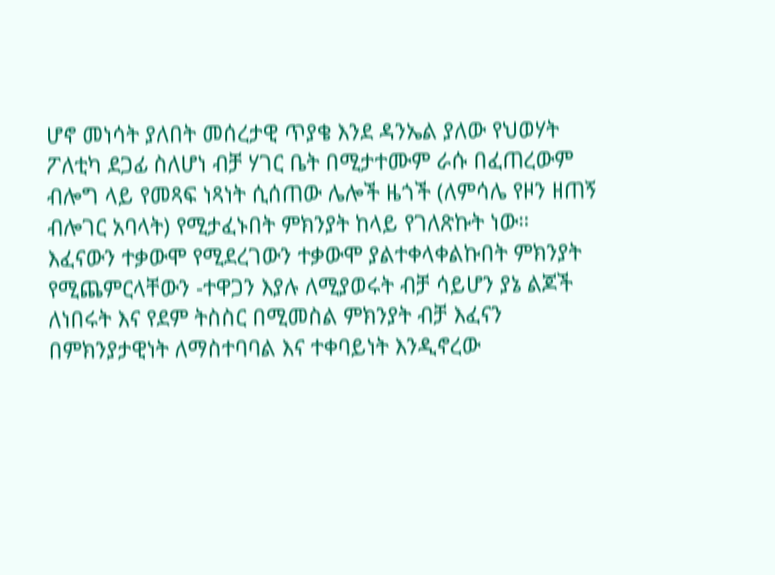ሆኖ መነሳት ያለበት መሰረታዊ ጥያቄ እንደ ዳንኤል ያለው የህወሃት ፖለቲካ ደጋፊ ስለሆነ ብቻ ሃገር ቤት በሚታተሙም ራሱ በፈጠረውም ብሎግ ላይ የመጻፍ ነጻነት ሲሰጠው ሌሎች ዜጎች (ለምሳሌ የዞን ዘጠኝ ብሎገር አባላት) የሚታፈኑበት ምክንያት ከላይ የገለጽኩት ነው። እፈናውን ተቃውሞ የሚደረገውን ተቃውሞ ያልተቀላቀልኩበት ምክንያት የሚጨምርላቸውን -ተዋጋን እያሉ ለሚያወሩት ብቻ ሳይሆን ያኔ ልጆች ለነበሩት እና የደም ትስስር በሚመስል ምክንያት ብቻ እፈናን በምክንያታዊነት ለማስተባባል እና ተቀባይነት እንዲኖረው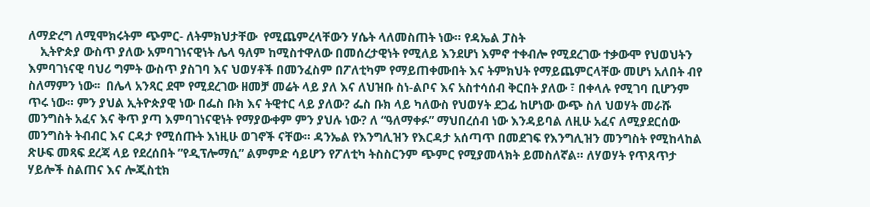ለማድረግ ለሚሞክሩትም ጭምር- ለትምክህታቸው  የሚጨምረላቸውን ሃሴት ላለመስጠት ነው። የዳኤል ፓስት
    ኢትዮጵያ ውስጥ ያለው አምባገነናዊነት ሌላ ዓለም ከሚስተዋለው በመሰረታዊነት የሚለይ እንደሆነ እምኖ ተቀብሎ የሚደረገው ተቃውሞ የህወህትን እምባገነናዊ ባህሪ ግምት ውስጥ ያስገባ እና ህወሃቶች በመንፈስም በፖለቲካም የማይጠቀሙበት እና ትምክህት የማይጨምርላቸው መሆነ አለበት ብየ ስለማምን ነው፡፡  በሌላ አንጻር ደሞ የሚደረገው ዘመቻ መሬት ላይ ያለ እና ለህዝቡ ስነ-ልቦና እና አስተሳሰብ ቅርበት ያለው ፣ በቀላሉ የሚገባ ቢሆንም ጥሩ ነው። ምን ያህል ኢትዮጵያዊ ነው በፌስ ቡክ እና ትዊተር ላይ ያለው? ፌስ ቡክ ላይ ካለውስ የህወሃት ደጋፊ ከሆነው ውጭ ስለ ህወሃት መራሹ መንግስት አፈና እና ቅጥ ያጣ እምባገነናዊነት የማያውቀም ምን ያህሉ ነው? ለ “ዓለማቀፉ” ማህበረሰብ ነው እንዳይባል ለዚሁ አፈና ለሚያደርሰው መንግስት ትብብር እና ርዳታ የሚሰጡት እነዚሁ ወገኖች ናቸው። ዳንኤል የእንግሊዝን የእርዳታ አሰጣጥ በመደገፍ የእንግሊዝን መንግስት የሚከላከል ጽሁፍ መጻፍ ደረጃ ላይ የደረሰበት ”የዲፕሎማሲ” ልምምድ ሳይሆን የፖለቲካ ትስስርንም ጭምር የሚያመላክት ይመስለኛል። ለሃወሃት የጥጸጥታ ሃይሎች ስልጠና እና ሎጂስቲክ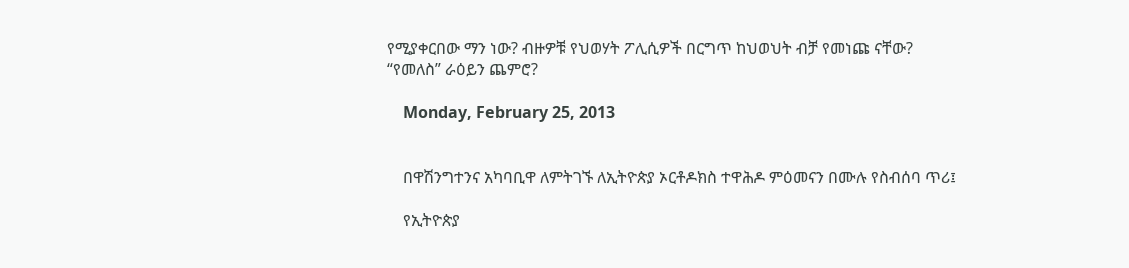የሚያቀርበው ማን ነው? ብዙዎቹ የህወሃት ፖሊሲዎች በርግጥ ከህወህት ብቻ የመነጩ ናቸው? “የመለስ” ራዕይን ጨምሮ?

    Monday, February 25, 2013


    በዋሽንግተንና አካባቢዋ ለምትገኙ ለኢትዮጵያ ኦርቶዶክስ ተዋሕዶ ምዕመናን በሙሉ የስብሰባ ጥሪ፤

    የኢትዮጵያ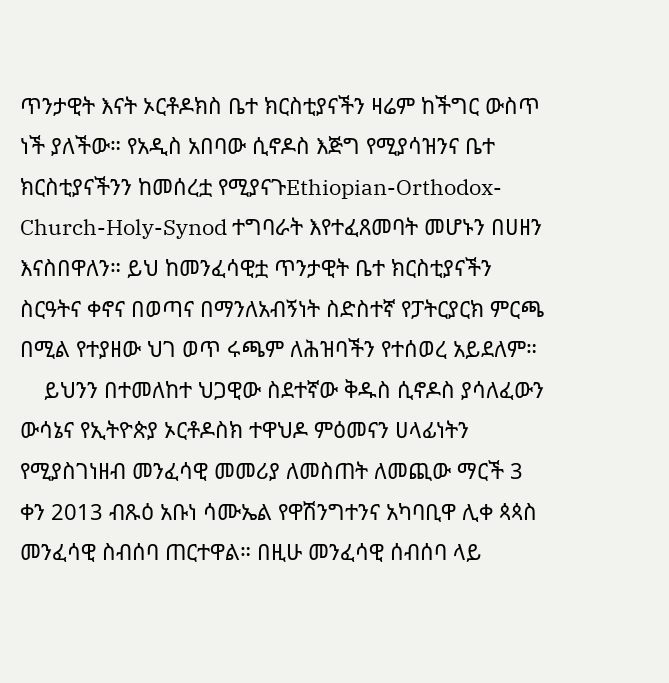ጥንታዊት እናት ኦርቶዶክስ ቤተ ክርስቲያናችን ዛሬም ከችግር ውስጥ ነች ያለችው። የአዲስ አበባው ሲኖዶስ እጅግ የሚያሳዝንና ቤተ ክርስቲያናችንን ከመሰረቷ የሚያናጉEthiopian-Orthodox-Church-Holy-Synod ተግባራት እየተፈጸመባት መሆኑን በሀዘን እናስበዋለን። ይህ ከመንፈሳዊቷ ጥንታዊት ቤተ ክርስቲያናችን ስርዓትና ቀኖና በወጣና በማንለአብኝነት ስድስተኛ የፓትርያርክ ምርጫ በሚል የተያዘው ህገ ወጥ ሩጫም ለሕዝባችን የተሰወረ አይደለም።
    ይህንን በተመለከተ ህጋዊው ስደተኛው ቅዱስ ሲኖዶስ ያሳለፈውን ውሳኔና የኢትዮጵያ ኦርቶዶስክ ተዋህዶ ምዕመናን ሀላፊነትን የሚያስገነዘብ መንፈሳዊ መመሪያ ለመስጠት ለመጪው ማርች 3 ቀን 2013 ብጹዕ አቡነ ሳሙኤል የዋሽንግተንና አካባቢዋ ሊቀ ጳጳስ መንፈሳዊ ስብሰባ ጠርተዋል። በዚሁ መንፈሳዊ ሰብሰባ ላይ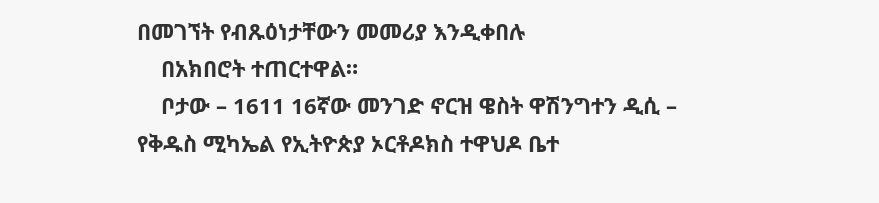በመገኘት የብጹዕነታቸውን መመሪያ እንዲቀበሉ
    በአክበሮት ተጠርተዋል።
    ቦታው – 1611 16ኛው መንገድ ኖርዝ ዌስት ዋሽንግተን ዲሲ – የቅዱስ ሚካኤል የኢትዮጵያ ኦርቶዶክስ ተዋህዶ ቤተ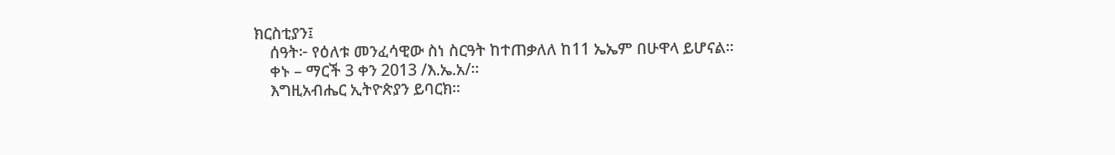ክርስቲያን፤
    ሰዓት፦ የዕለቱ መንፈሳዊው ስነ ስርዓት ከተጠቃለለ ከ11 ኤኤም በሁዋላ ይሆናል።
    ቀኑ – ማርች 3 ቀን 2013 /እ.ኤ.አ/።
    እግዚአብሔር ኢትዮጵያን ይባርክ።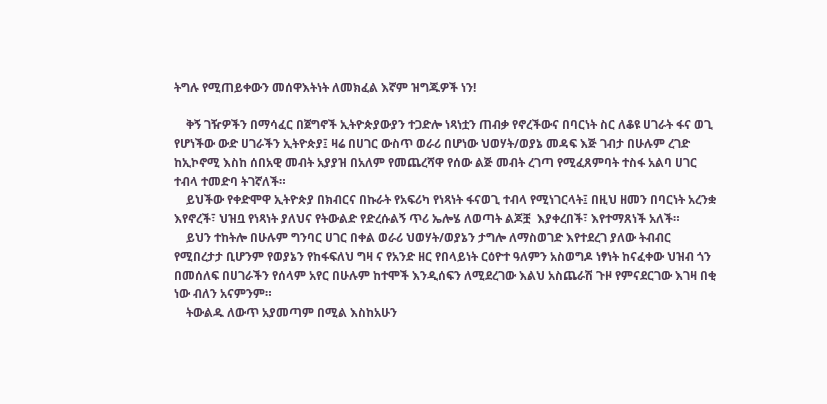ትግሉ የሚጠይቀውን መሰዋእትነት ለመክፈል እኛም ዝግጁዎች ነን!

    ቅኝ ገዥዎችን በማሳፈር በጀግኖች ኢትዮጵያውያን ተጋድሎ ነጻነቷን ጠብቃ የኖረችውና በባርነት ስር ለቆዩ ሀገራት ፋና ወጊ የሆነችው ውድ ሀገራችን ኢትዮጵያ፤ ዛሬ በሀገር ውስጥ ወራሪ በሆነው ህወሃት/ወያኔ መዳፍ እጅ ገብታ በሁሉም ረገድ ከኢኮኖሚ እስከ ሰበአዊ መብት አያያዝ በአለም የመጨረሻዋ የሰው ልጅ መብት ረገጣ የሚፈጸምባት ተስፋ አልባ ሀገር ተብላ ተመድባ ትገኛለች።
    ይህችው የቀድሞዋ ኢትዮጵያ በክብርና በኩራት የአፍሪካ የነጻነት ፋናወጊ ተብላ የሚነገርላት፤ በዚህ ዘመን በባርነት አረንቋ እየኖረች፣ ህዝቧ የነጻነት ያለህና የትውልድ የድረሱልኝ ጥሪ ኤሎሄ ለወጣት ልጆቿ  እያቀረበች፣ እየተማጸነች አለች።
    ይህን ተከትሎ በሁሉም ግንባር ሀገር በቀል ወራሪ ህወሃት/ወያኔን ታግሎ ለማስወገድ እየተደረገ ያለው ትብብር የሚበረታታ ቢሆንም የወያኔን የከፋፍለህ ግዛ ና የአንድ ዘር የበላይነት ርዕዮተ ዓለምን አስወግዶ ነፃነት ከናፈቀው ህዝብ ጎን በመሰለፍ በሀገራችን የሰላም አየር በሁሉም ከተሞች እንዲሰፍን ለሚደረገው እልህ አስጨራሽ ጉዞ የምናደርገው እገዛ በቂ ነው ብለን አናምንም።
    ትውልዱ ለውጥ አያመጣም በሚል እስከአሁን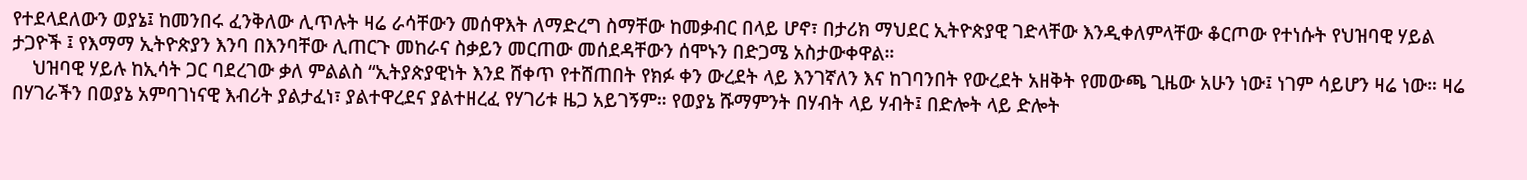የተደላደለውን ወያኔ፤ ከመንበሩ ፈንቅለው ሊጥሉት ዛሬ ራሳቸውን መሰዋእት ለማድረግ ስማቸው ከመቃብር በላይ ሆኖ፣ በታሪክ ማህደር ኢትዮጵያዊ ገድላቸው እንዲቀለምላቸው ቆርጦው የተነሱት የህዝባዊ ሃይል ታጋዮች ፤ የእማማ ኢትዮጵያን እንባ በእንባቸው ሊጠርጉ መከራና ስቃይን መርጠው መሰደዳቸውን ሰሞኑን በድጋሜ አስታውቀዋል።
    ህዝባዊ ሃይሉ ከኢሳት ጋር ባደረገው ቃለ ምልልስ “ኢትያጵያዊነት እንደ ሸቀጥ የተሸጠበት የክፉ ቀን ውረደት ላይ እንገኛለን እና ከገባንበት የውረደት አዘቅት የመውጫ ጊዜው አሁን ነው፤ ነገም ሳይሆን ዛሬ ነው። ዛሬ በሃገራችን በወያኔ አምባገነናዊ እብሪት ያልታፈነ፣ ያልተዋረደና ያልተዘረፈ የሃገሪቱ ዜጋ አይገኝም። የወያኔ ሹማምንት በሃብት ላይ ሃብት፤ በድሎት ላይ ድሎት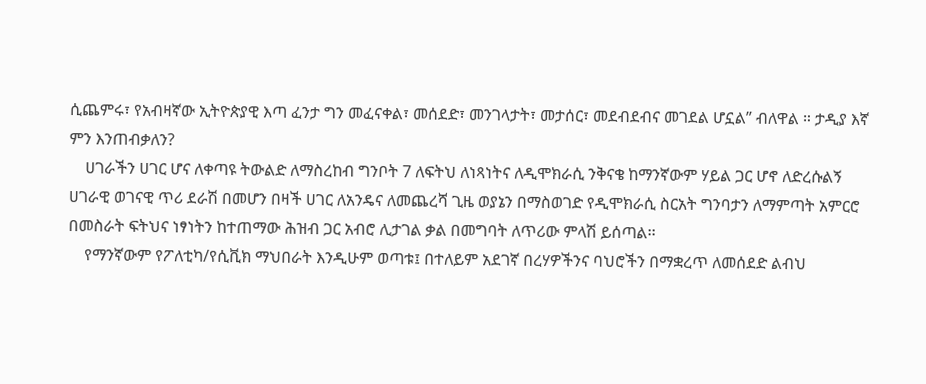ሲጨምሩ፣ የአብዛኛው ኢትዮጵያዊ እጣ ፈንታ ግን መፈናቀል፣ መሰደድ፣ መንገላታት፣ መታሰር፣ መደብደብና መገደል ሆኗል” ብለዋል ። ታዲያ እኛ ምን እንጠብቃለን?
    ሀገራችን ሀገር ሆና ለቀጣዩ ትውልድ ለማስረከብ ግንቦት 7 ለፍትህ ለነጻነትና ለዲሞክራሲ ንቅናቄ ከማንኛውም ሃይል ጋር ሆኖ ለድረሱልኝ ሀገራዊ ወገናዊ ጥሪ ደራሽ በመሆን በዛች ሀገር ለአንዴና ለመጨረሻ ጊዜ ወያኔን በማስወገድ የዲሞክራሲ ስርአት ግንባታን ለማምጣት አምርሮ በመስራት ፍትህና ነፃነትን ከተጠማው ሕዝብ ጋር አብሮ ሊታገል ቃል በመግባት ለጥሪው ምላሽ ይሰጣል፡፡
    የማንኛውም የፖለቲካ/የሲቪክ ማህበራት እንዲሁም ወጣቱ፤ በተለይም አደገኛ በረሃዎችንና ባህሮችን በማቋረጥ ለመሰደድ ልብህ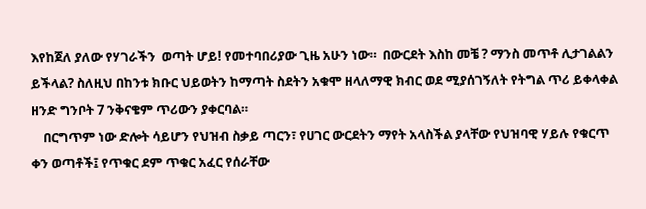እየከጀለ ያለው የሃገራችን  ወጣት ሆይ! የመተባበሪያው ጊዜ አሁን ነው።  በውርደት እስከ መቼ ? ማንስ መጥቶ ሊታገልልን ይችላል? ስለዚህ በከንቱ ክቡር ህይወትን ከማጣት ስደትን አቁሞ ዘላለማዊ ክብር ወደ ሚያሰገኝለት የትግል ጥሪ ይቀላቀል ዘንድ ግንቦት 7 ንቅናቄም ጥሪውን ያቀርባል።
    በርግጥም ነው ድሎት ሳይሆን የህዝብ ስቃይ ጣርን፣ የሀገር ውርደትን ማየት አላስችል ያላቸው የህዝባዊ ሃይሉ የቁርጥ ቀን ወጣቶች፤ የጥቁር ደም ጥቁር አፈር የሰራቸው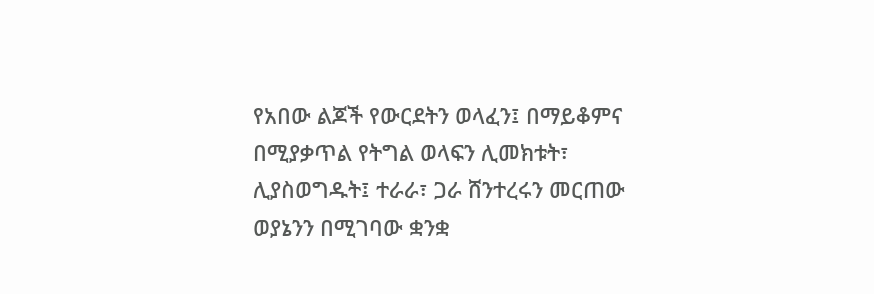የአበው ልጆች የውርደትን ወላፈን፤ በማይቆምና በሚያቃጥል የትግል ወላፍን ሊመክቱት፣ ሊያስወግዱት፤ ተራራ፣ ጋራ ሸንተረሩን መርጠው ወያኔንን በሚገባው ቋንቋ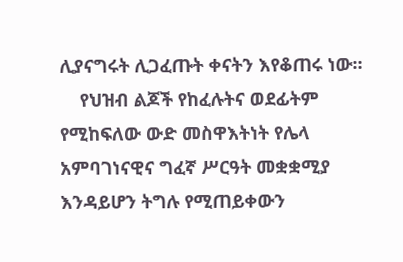ሊያናግሩት ሊጋፈጡት ቀናትን እየቆጠሩ ነው።
    የህዝብ ልጆች የከፈሉትና ወደፊትም የሚከፍለው ውድ መስዋእትነት የሌላ አምባገነናዊና ግፈኛ ሥርዓት መቋቋሚያ እንዳይሆን ትግሉ የሚጠይቀውን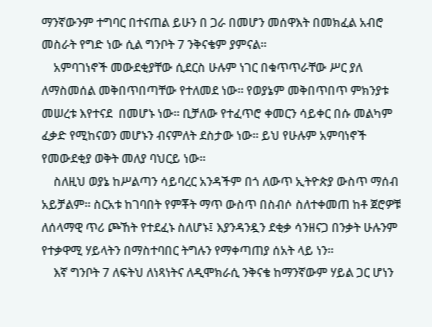ማንኛውንም ተግባር በተናጠል ይሁን በ ጋራ በመሆን መሰዋእት በመክፈል አብሮ መስራት የግድ ነው ሲል ግንቦት 7 ንቅናቄም ያምናል።
    አምባገነኖች መውደቂያቸው ሲደርስ ሁሉም ነገር በቁጥጥራቸው ሥር ያለ ለማስመሰል መቅበጥበጣቸው የተለመደ ነው። የወያኔም መቅበጥበጥ ምክንያቱ መሠረቱ እየተናደ  በመሆኑ ነው። ቢቻለው የተፈጥሮ ቀመርን ሳይቀር በሱ መልካም ፈቃድ የሚከናወን መሆኑን ብናምለት ደስታው ነው። ይህ የሁሉም አምባነኖች የመውደቂያ ወቅት መለያ ባህርይ ነው።
    ስለዚህ ወያኔ ከሥልጣን ሳይባረር አንዳችም በጎ ለውጥ ኢትዮጵያ ውስጥ ማሰብ አይቻልም። ስርአቱ ከገባበት የምቾት ማጥ ውስጥ በስብሶ ስለተቀመጠ ከቶ ጀሮዎቹ ለሰላማዊ ጥሪ ጮኸት የተደፈኑ ስለሆኑ፤ እያንዳንዷን ደቂቃ ሳንዘናጋ በንቃት ሁሉንም የተቃዋሚ ሃይላትን በማስተባበር ትግሉን የማቀጣጠያ ሰአት ላይ ነን።
    እኛ ግንቦት 7 ለፍትህ ለነጻነትና ለዲሞክራሲ ንቅናቄ ከማንኛውም ሃይል ጋር ሆነን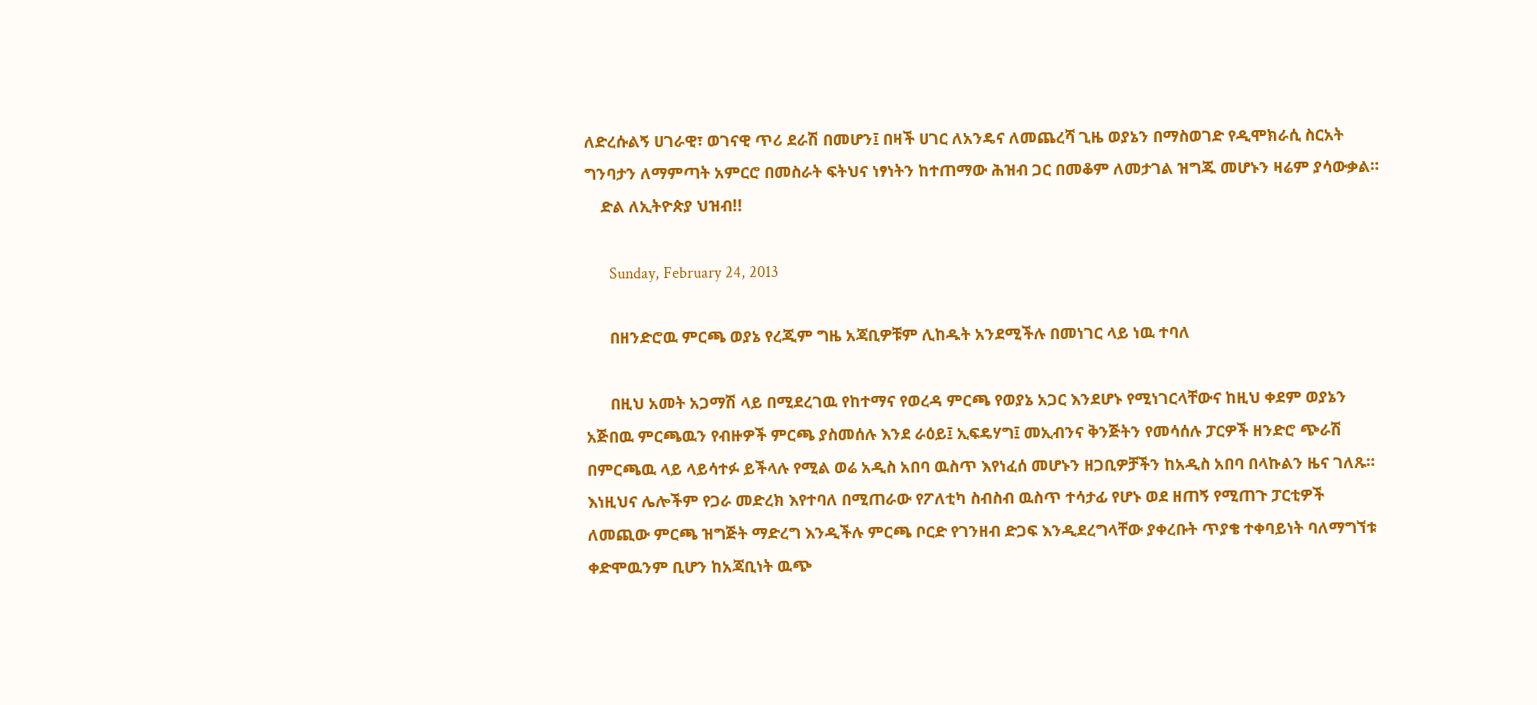ለድረሱልኝ ሀገራዊ፣ ወገናዊ ጥሪ ደራሽ በመሆን፤ በዛች ሀገር ለአንዴና ለመጨረሻ ጊዜ ወያኔን በማስወገድ የዲሞክራሲ ስርአት ግንባታን ለማምጣት አምርሮ በመስራት ፍትህና ነፃነትን ከተጠማው ሕዝብ ጋር በመቆም ለመታገል ዝግጁ መሆኑን ዛሬም ያሳውቃል።
    ድል ለኢትዮጵያ ህዝብ!!

      Sunday, February 24, 2013

      በዘንድሮዉ ምርጫ ወያኔ የረጂም ግዜ አጃቢዎቹም ሊከዱት አንደሚችሉ በመነገር ላይ ነዉ ተባለ

      በዚህ አመት አጋማሽ ላይ በሚደረገዉ የከተማና የወረዳ ምርጫ የወያኔ አጋር እንደሆኑ የሚነገርላቸውና ከዚህ ቀደም ወያኔን አጅበዉ ምርጫዉን የብዙዎች ምርጫ ያስመሰሉ እንደ ራዕይ፤ ኢፍዴሃግ፤ መኢብንና ቅንጅትን የመሳሰሉ ፓርዎች ዘንድሮ ጭራሽ በምርጫዉ ላይ ላይሳተፉ ይችላሉ የሚል ወሬ አዲስ አበባ ዉስጥ እየነፈሰ መሆኑን ዘጋቢዎቻችን ከአዲስ አበባ በላኩልን ዜና ገለጹ። እነዚህና ሌሎችም የጋራ መድረክ እየተባለ በሚጠራው የፖለቲካ ስብስብ ዉስጥ ተሳታፊ የሆኑ ወደ ዘጠኝ የሚጠጉ ፓርቲዎች ለመጪው ምርጫ ዝግጅት ማድረግ እንዲችሉ ምርጫ ቦርድ የገንዘብ ድጋፍ እንዲደረግላቸው ያቀረቡት ጥያቄ ተቀባይነት ባለማግኘቱ ቀድሞዉንም ቢሆን ከአጃቢነት ዉጭ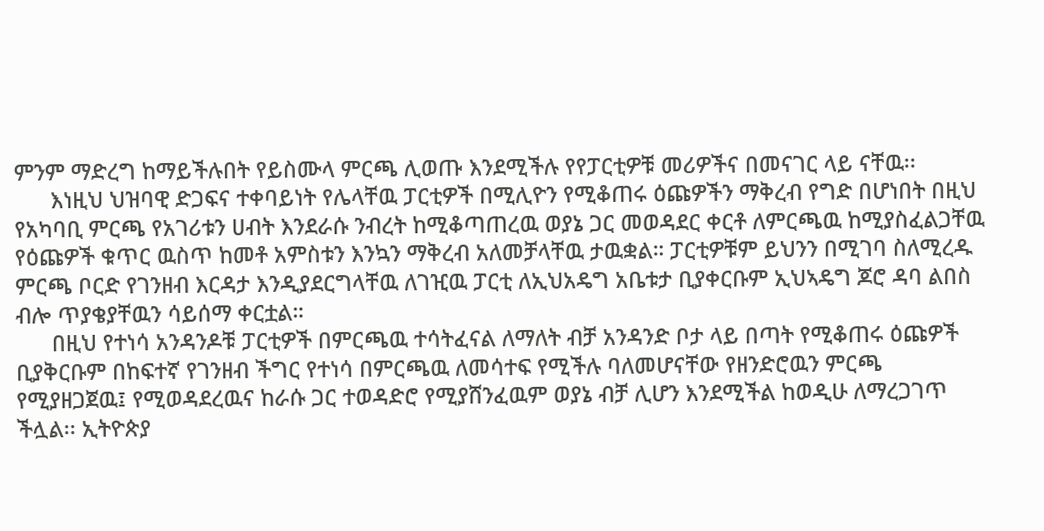ምንም ማድረግ ከማይችሉበት የይስሙላ ምርጫ ሊወጡ እንደሚችሉ የየፓርቲዎቹ መሪዎችና በመናገር ላይ ናቸዉ፡፡
      እነዚህ ህዝባዊ ድጋፍና ተቀባይነት የሌላቸዉ ፓርቲዎች በሚሊዮን የሚቆጠሩ ዕጩዎችን ማቅረብ የግድ በሆነበት በዚህ የአካባቢ ምርጫ የአገሪቱን ሀብት እንደራሱ ንብረት ከሚቆጣጠረዉ ወያኔ ጋር መወዳደር ቀርቶ ለምርጫዉ ከሚያስፈልጋቸዉ የዕጩዎች ቁጥር ዉስጥ ከመቶ አምስቱን እንኳን ማቅረብ አለመቻላቸዉ ታዉቋል። ፓርቲዎቹም ይህንን በሚገባ ስለሚረዱ ምርጫ ቦርድ የገንዘብ እርዳታ እንዲያደርግላቸዉ ለገዢዉ ፓርቲ ለኢህአዴግ አቤቱታ ቢያቀርቡም ኢህኣዴግ ጆሮ ዳባ ልበስ ብሎ ጥያቄያቸዉን ሳይሰማ ቀርቷል።
      በዚህ የተነሳ አንዳንዶቹ ፓርቲዎች በምርጫዉ ተሳትፈናል ለማለት ብቻ አንዳንድ ቦታ ላይ በጣት የሚቆጠሩ ዕጩዎች ቢያቅርቡም በከፍተኛ የገንዘብ ችግር የተነሳ በምርጫዉ ለመሳተፍ የሚችሉ ባለመሆናቸው የዘንድሮዉን ምርጫ የሚያዘጋጀዉ፤ የሚወዳደረዉና ከራሱ ጋር ተወዳድሮ የሚያሸንፈዉም ወያኔ ብቻ ሊሆን እንደሚችል ከወዲሁ ለማረጋገጥ ችሏል፡፡ ኢትዮጵያ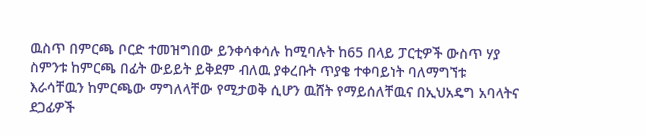ዉስጥ በምርጫ ቦርድ ተመዝግበው ይንቀሳቀሳሉ ከሚባሉት ከ65 በላይ ፓርቲዎች ውስጥ ሃያ ስምንቱ ከምርጫ በፊት ውይይት ይቅደም ብለዉ ያቀረቡት ጥያቄ ተቀባይነት ባለማግኘቱ እራሳቸዉን ከምርጫው ማግለላቸው የሚታወቅ ሲሆን ዉሸት የማይሰለቸዉና በኢህአዴግ አባላትና ደጋፊዎች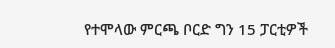የተሞላው ምርጫ ቦርድ ግን 15 ፓርቲዎች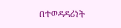በተወዳዳሪነት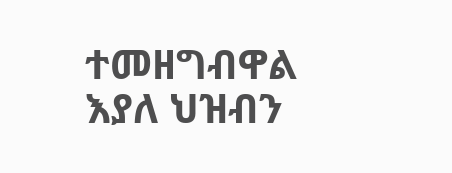ተመዘግብዋል እያለ ህዝብን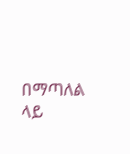በማጣለል ላይ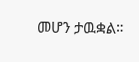መሆን ታዉቋል።